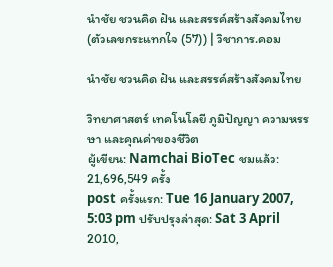นำชัย ชวนคิด ฝัน และสรรค์สร้างสังคมไทย (ตัวเลขกระแทกใจ (57)) | วิชาการ.คอม

นำชัย ชวนคิด ฝัน และสรรค์สร้างสังคมไทย

วิทยาศาสตร์ เทคโนโลยี ภูมิปัญญา ความหรรษา และคุณค่าของชีวิต
ผู้เขียน: Namchai BioTec ชมแล้ว: 21,696,549 ครั้ง
post ครั้งแรก: Tue 16 January 2007, 5:03 pm ปรับปรุงล่าสุด: Sat 3 April 2010,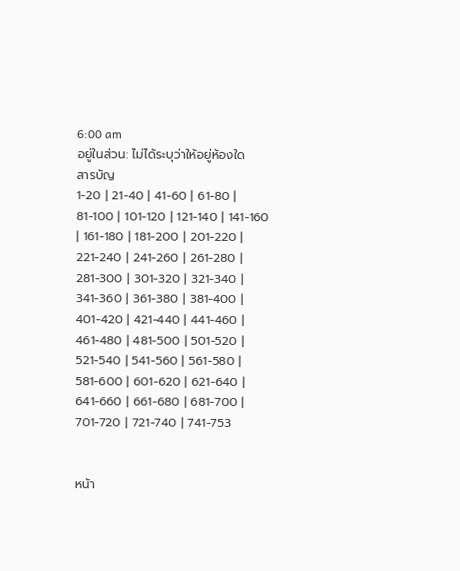6:00 am
อยู่ในส่วน: ไม่ได้ระบุว่าให้อยู่ห้องใด
สารบัญ
1-20 | 21-40 | 41-60 | 61-80 | 81-100 | 101-120 | 121-140 | 141-160 | 161-180 | 181-200 | 201-220 | 221-240 | 241-260 | 261-280 | 281-300 | 301-320 | 321-340 | 341-360 | 361-380 | 381-400 | 401-420 | 421-440 | 441-460 | 461-480 | 481-500 | 501-520 | 521-540 | 541-560 | 561-580 | 581-600 | 601-620 | 621-640 | 641-660 | 661-680 | 681-700 | 701-720 | 721-740 | 741-753


หน้า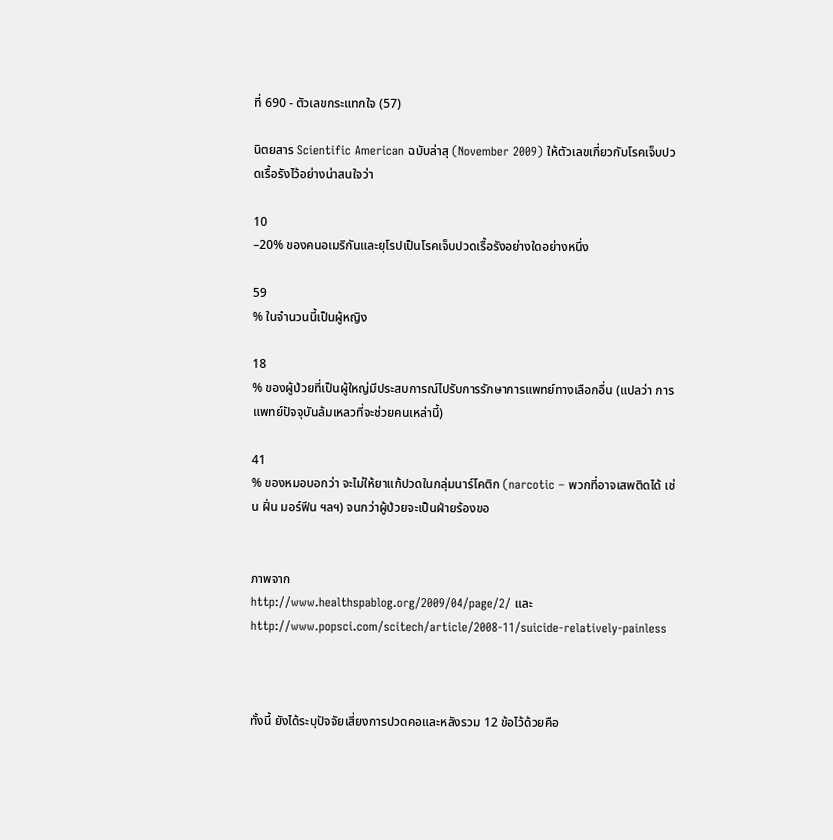ที่ 690 - ตัวเลขกระแทกใจ (57)

นิตยสาร Scientific American ฉบับล่าสุ (November 2009) ให้ตัวเลขเกี่ยวกับโรคเจ็บปวดเรื้อรังไว้อย่างน่าสนใจว่า

10
–20% ของคนอเมริกันและยุโรปเป็นโรคเจ็บปวดเรื้อรังอย่างใดอย่างหนึ่ง

59
% ในจำนวนนี้เป็นผู้หญิง

18
% ของผู้ป่วยที่เป็นผู้ใหญ่มีประสบการณ์ไปรับการรักษาการแพทย์ทางเลือกอื่น (แปลว่า การแพทย์ปัจจุบันล้มเหลวที่จะช่วยคนเหล่านี้)

41
% ของหมอบอกว่า จะไม่ให้ยาแก้ปวดในกลุ่มนาร์โคติก (narcotic – พวกที่อาจเสพติดได้ เช่น ฝิ่น มอร์ฟีน ฯลฯ) จนกว่าผู้ป่วยจะเป็นฝ่ายร้องขอ


ภาพจาก
http://www.healthspablog.org/2009/04/page/2/ และ http://www.popsci.com/scitech/article/2008-11/suicide-relatively-painless



ทั้งนี้ ยังได้ระบุปัจจัยเสี่ยงการปวดคอและหลังรวม 12 ข้อไว้ด้วยคือ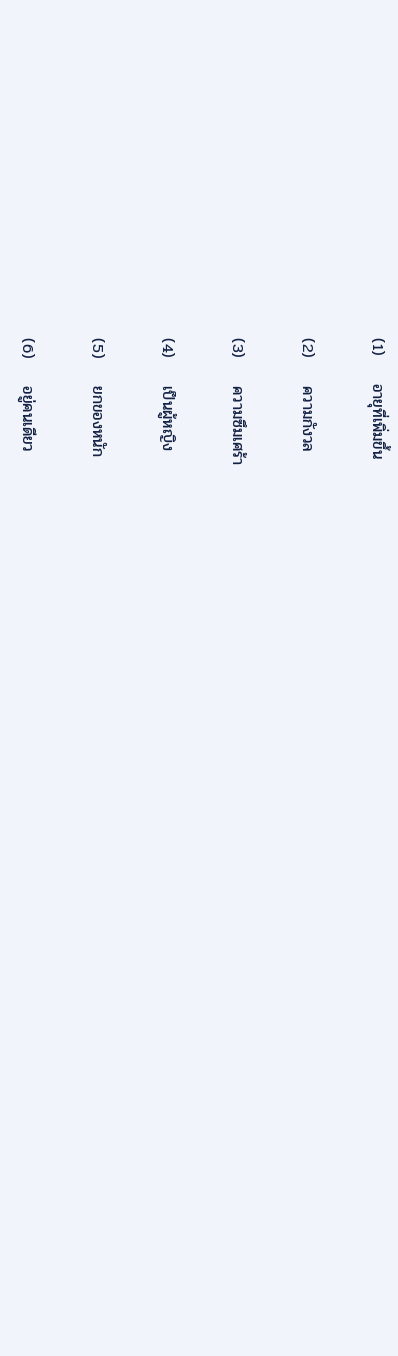(1)     อายุที่เพิ่มขึ้น

(2)     ความกังวล

(3)     ความซึมเศร้า

(4)     เป็นผู้หญิง

(5)     ยกของหนัก

(6)     อยู่คนเดียว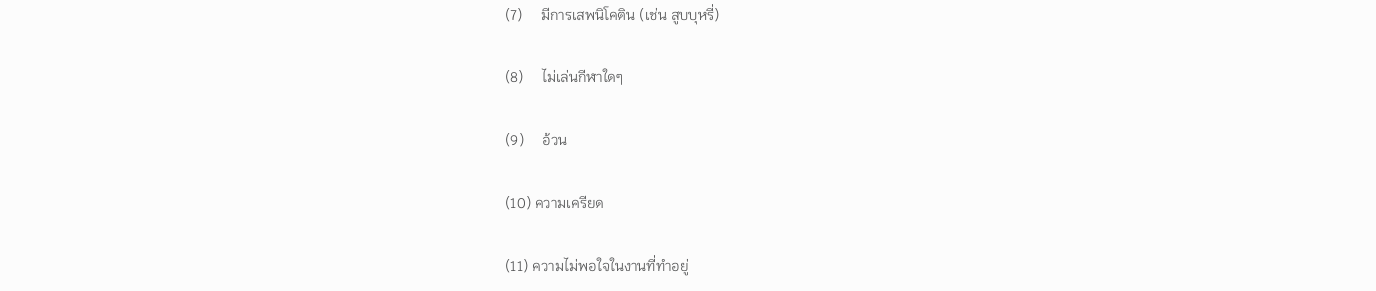(7)     มีการเสพนิโคติน (เช่น สูบบุหรี่)

(8)     ไม่เล่นกีฬาใดๆ

(9)     อ้วน

(10) ความเครียด

(11) ความไม่พอใจในงานที่ทำอยู่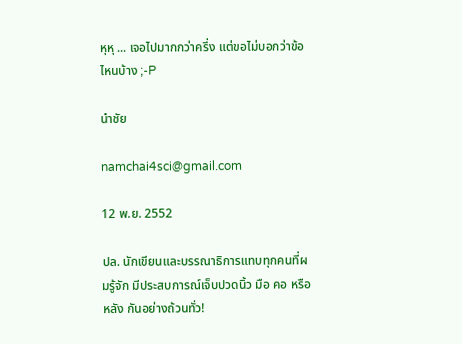หุหุ ... เจอไปมากกว่าครึ่ง แต่ขอไม่บอกว่าข้อไหนบ้าง ;-P

นำชัย

namchai4sci@gmail.com

12 พ.ย. 2552

ปล. นักเขียนและบรรณาธิการแทบทุกคนที่ผมรู้จัก มีประสบการณ์เจ็บปวดนิ้ว มือ คอ หรือหลัง กันอย่างถ้วนทั่ว!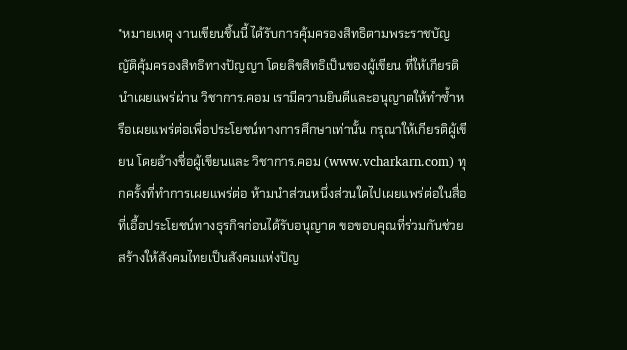*หมายเหตุ งานเขียนชิ้นนี้ ได้รับการคุ้มครองสิทธิตามพระราชบัญญัติคุ้มครองสิทธิทางปัญญา โดยลิขสิทธิเป็นของผู้เขียน ที่ให้เกียรตินำเผยแพร่ผ่าน วิชาการ.คอม เรามีความยินดีและอนุญาตให้ทำซ้ำหรือเผยแพร่ต่อเพื่อประโยชน์ทางการศึกษาเท่านั้น กรุณาให้เกียรติผู้เขียน โดยอ้างชื่อผู้เขียนและ วิชาการ.คอม (www.vcharkarn.com) ทุกครั้งที่ทำการเผยแพร่ต่อ ห้ามนำส่วนหนึ่งส่วนใดไปเผยแพร่ต่อในสื่อที่เอื้อประโยชน์ทางธุรกิจก่อนได้รับอนุญาต ขอขอบคุณที่ร่วมกันช่วยสร้างให้สังคมไทยเป็นสังคมแห่งปัญ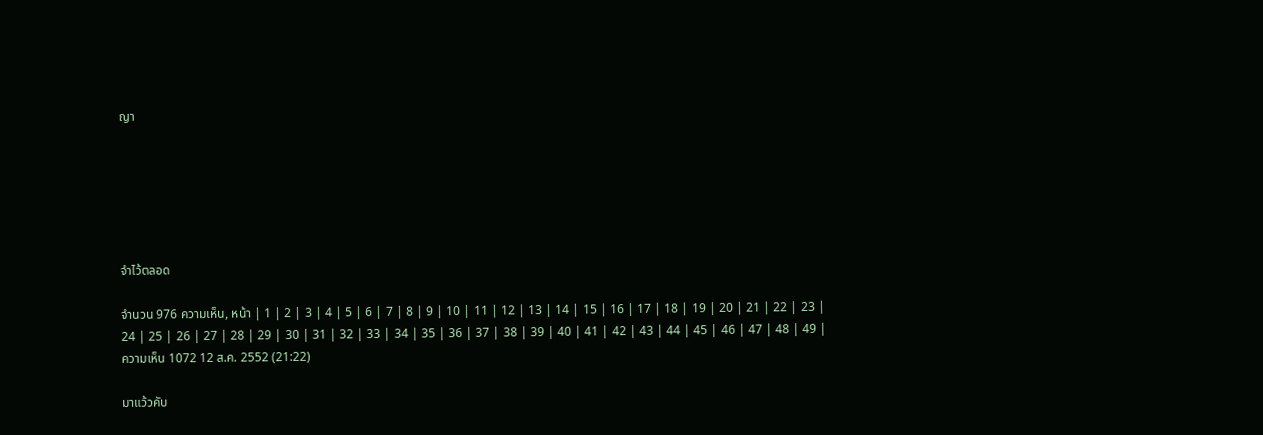ญา






จำไว้ตลอด

จำนวน 976 ความเห็น, หน้า | 1 | 2 | 3 | 4 | 5 | 6 | 7 | 8 | 9 | 10 | 11 | 12 | 13 | 14 | 15 | 16 | 17 | 18 | 19 | 20 | 21 | 22 | 23 | 24 | 25 | 26 | 27 | 28 | 29 | 30 | 31 | 32 | 33 | 34 | 35 | 36 | 37 | 38 | 39 | 40 | 41 | 42 | 43 | 44 | 45 | 46 | 47 | 48 | 49 |
ความเห็น 1072 12 ส.ค. 2552 (21:22)

มาแว้วคับ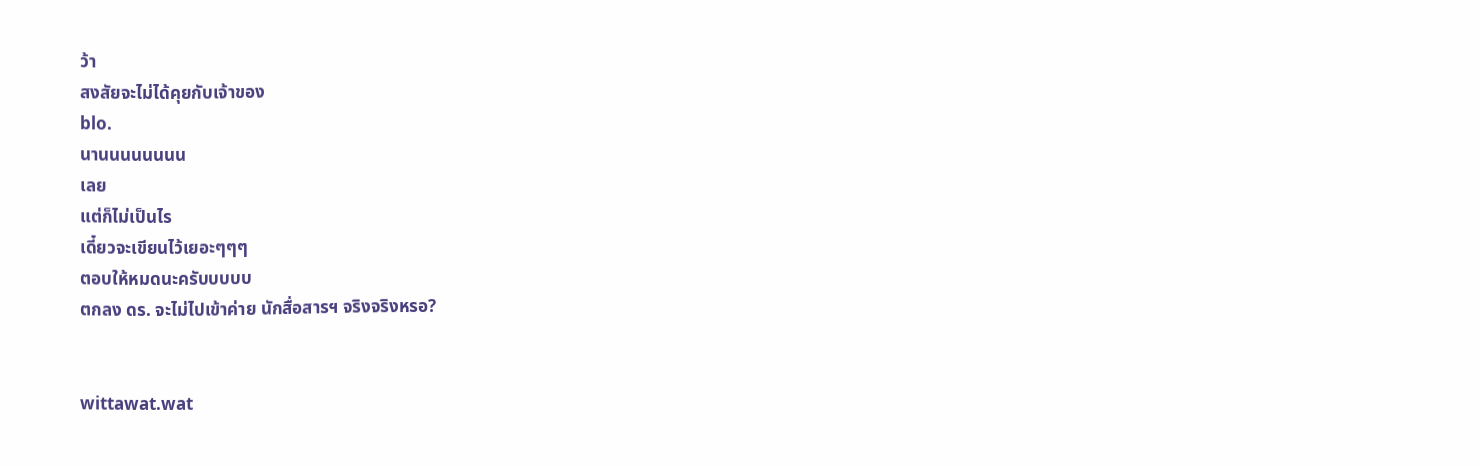ว้า
สงสัยจะไม่ได้คุยกับเจ้าของ
blo.
นานนนนนนนน
เลย
แต่ก็ไม่เป็นไร
เดี๋ยวจะเขียนไว้เยอะๆๆๆ
ตอบให้หมดนะครับบบบบ
ตกลง ดร. จะไม่ไปเข้าค่าย นักสื่อสารฯ จริงจริงหรอ?


wittawat.wat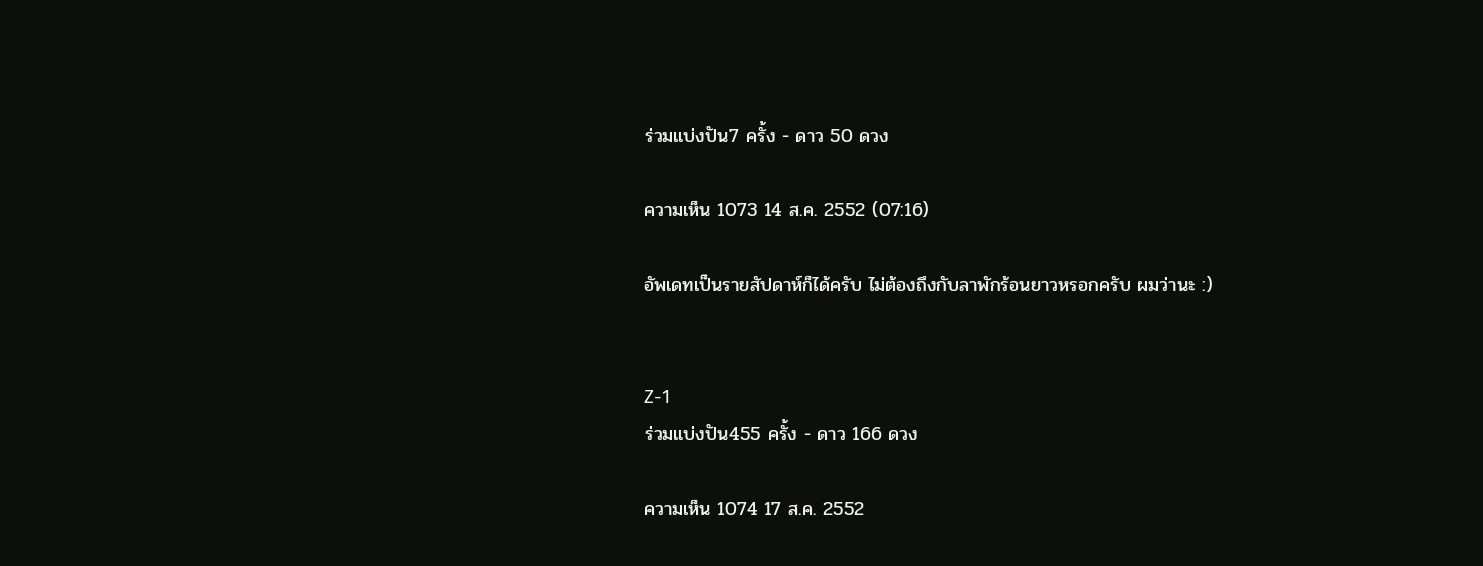ร่วมแบ่งปัน7 ครั้ง - ดาว 50 ดวง

ความเห็น 1073 14 ส.ค. 2552 (07:16)

อัพเดทเป็นรายสัปดาห์ก็ได้ครับ ไม่ต้องถึงกับลาพักร้อนยาวหรอกครับ ผมว่านะ :)


Z-1
ร่วมแบ่งปัน455 ครั้ง - ดาว 166 ดวง

ความเห็น 1074 17 ส.ค. 2552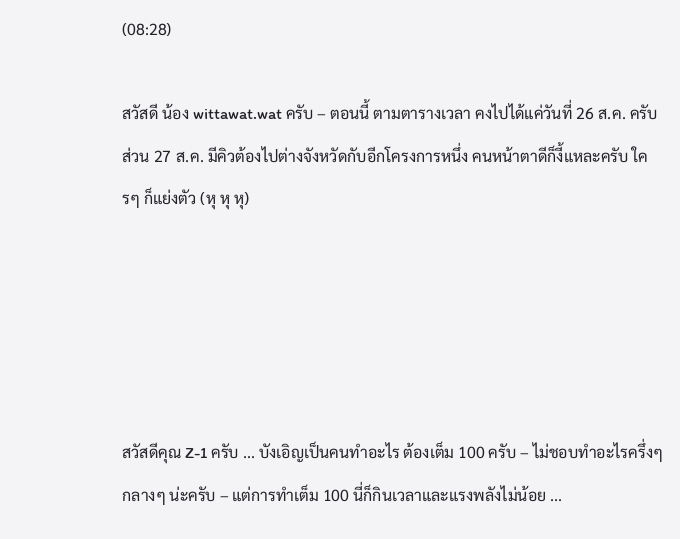(08:28)

สวัสดี น้อง wittawat.wat ครับ – ตอนนี้ ตามตารางเวลา คงไปได้แค่วันที่ 26 ส.ค. ครับ ส่วน 27 ส.ค. มีคิวต้องไปต่างจังหวัดกับอีกโครงการหนึ่ง คนหน้าตาดีก็งี้แหละครับ ใครๆ ก็แย่งตัว (หุ หุ หุ)





สวัสดีคุณ Z-1 ครับ ... บังเอิญเป็นคนทำอะไร ต้องเต็ม 100 ครับ – ไม่ชอบทำอะไรครึ่งๆ กลางๆ น่ะครับ – แต่การทำเต็ม 100 นี่ก็กินเวลาและแรงพลังไม่น้อย ...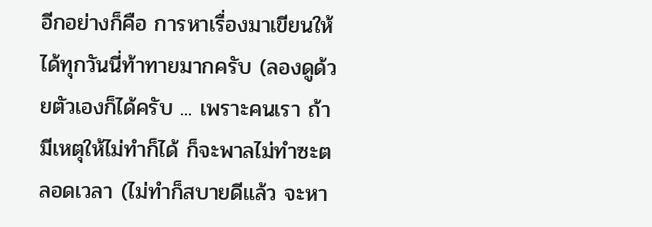อีกอย่างก็คือ การหาเรื่องมาเขียนให้ได้ทุกวันนี่ท้าทายมากครับ (ลองดูด้วยตัวเองก็ได้ครับ ... เพราะคนเรา ถ้ามีเหตุให้ไม่ทำก็ได้ ก็จะพาลไม่ทำซะตลอดเวลา (ไม่ทำก็สบายดีแล้ว จะหา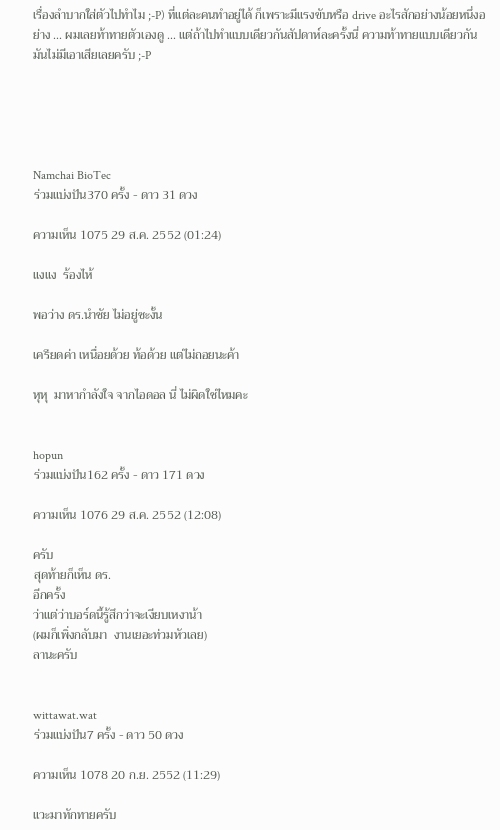เรื่องลำบากใส่ตัวไปทำไม ;-P) ที่แต่ละคนทำอยู่ได้ ก็เพราะมีแรงขับหรือ drive อะไรสักอย่างน้อยหนึ่งอย่าง ... ผมเลยท้าทายตัวเองดู ... แต่ถ้าไปทำแบบเดียวกันสัปดาห์ละครั้งนี่ ความท้าทายแบบเดียวกัน มันไม่มีเอาเสียเลยครับ ;-P





Namchai BioTec
ร่วมแบ่งปัน370 ครั้ง - ดาว 31 ดวง

ความเห็น 1075 29 ส.ค. 2552 (01:24)

แงแง  ร้องไห้

พอว่าง ดร.นำชัย ไม่อยู่ซะงั้น

เครียดค่า เหนื่อยด้วย ท้อด้วย แต่ไม่ถอยนะค้า

หุหุ  มาหากำลังใจ จากไอดอล นี่ ไม่ผิดใช่ไหมคะ


hopun
ร่วมแบ่งปัน162 ครั้ง - ดาว 171 ดวง

ความเห็น 1076 29 ส.ค. 2552 (12:08)

ครับ
สุดท้ายก็เห็น ดร.
อีกครั้ง
ว่าแต่ว่าบอร์ดนี้รู้สึกว่าจะเงียบเหงาน้า
(ผมก็เพิ่งกลับมา  งานเยอะท่วมหัวเลย)
ลานะครับ


wittawat.wat
ร่วมแบ่งปัน7 ครั้ง - ดาว 50 ดวง

ความเห็น 1078 20 ก.ย. 2552 (11:29)

แวะมาทักทายครับ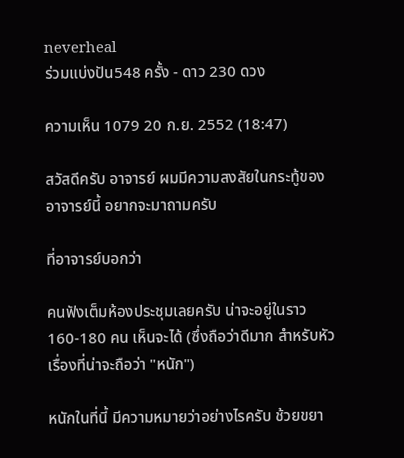neverheal
ร่วมแบ่งปัน548 ครั้ง - ดาว 230 ดวง

ความเห็น 1079 20 ก.ย. 2552 (18:47)

สวัสดีครับ อาจารย์ ผมมีความสงสัยในกระทู้ของอาจารย์นี้ อยากจะมาถามครับ

ที่อาจารย์บอกว่า

คนฟังเต็มห้องประชุมเลยครับ น่าจะอยู่ในราว 160-180 คน เห็นจะได้ (ซึ่งถือว่าดีมาก สำหรับหัวเรื่องที่น่าจะถือว่า "หนัก")

หนักในที่นี้ มีความหมายว่าอย่างไรครับ ช้วยขยา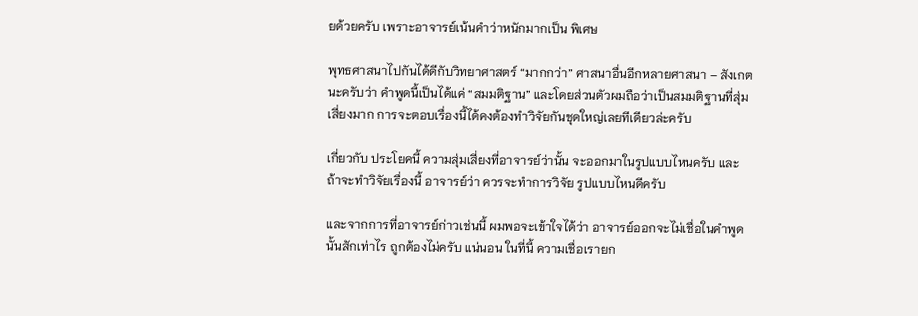ยด้วยครับ เพราะอาจารย์เน้นคำว่าหนักมากเป็น พิเศษ

พุทธศาสนาไปกันได้ดีกับวิทยาศาสตร์ “มากกว่า” ศาสนาอื่นอีกหลายศาสนา – สังเกตนะครับว่า คำพูดนี้เป็นได้แค่ “สมมติฐาน” และโดยส่วนตัวผมถือว่าเป็นสมมติฐานที่สุ่มเสี่ยงมาก การจะตอบเรื่องนี้ได้คงต้องทำวิจัยกันชุดใหญ่เลยทีเดียวล่ะครับ

เกี่ยวกับ ประโยคนี้ ความสุ่มเสี่ยงที่อาจารย์ว่านั้น จะออกมาในรูปแบบไหนครับ และถ้าจะทำวิจัยเรื่องนี้ อาจารย์ว่า ควรจะทำการวิจัย รูปแบบไหนดีครับ

และจากการที่อาจารย์ก่าวเช่นนี้ ผมพอจะเข้าใจได้ว่า อาจารย์ออกจะไม่เชื่อในคำพูดนั้นสักเท่าไร ถูกต้องไม่ครับ แน่นอน ในที่นี้ ความเชื่อเรายก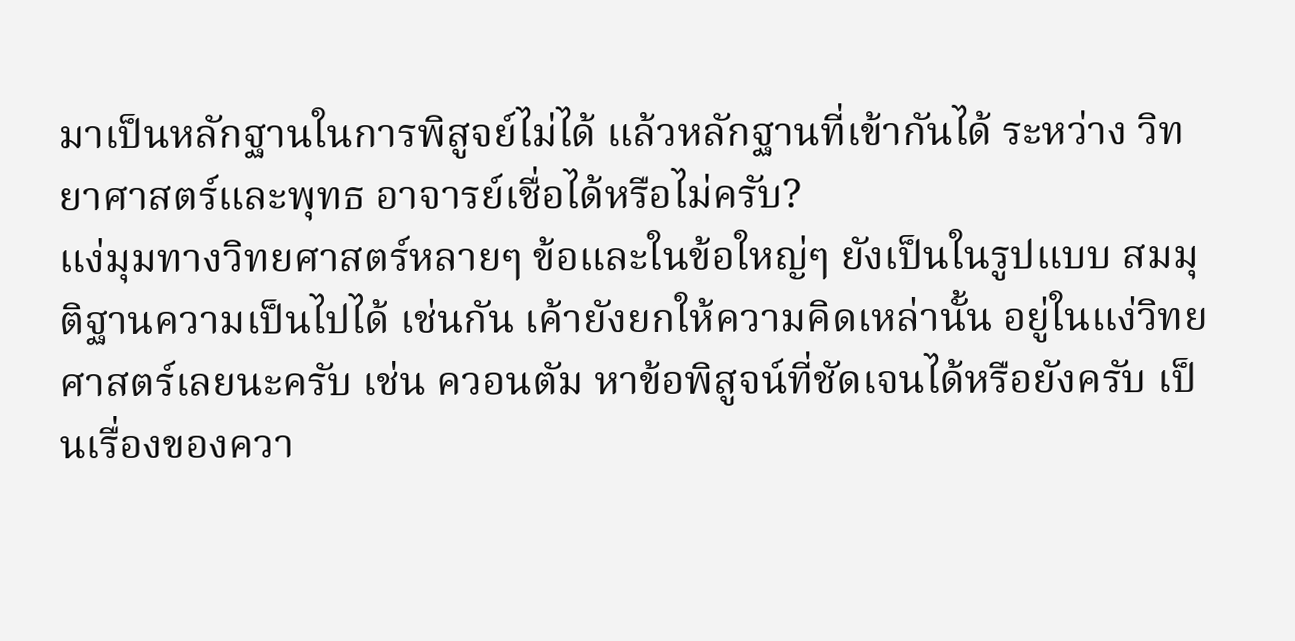มาเป็นหลักฐานในการพิสูจย์ไม่ได้ แล้วหลักฐานที่เข้ากันได้ ระหว่าง วิทยาศาสตร์และพุทธ อาจารย์เชื่อได้หรือไม่ครับ?
แง่มุมทางวิทยศาสตร์หลายๆ ข้อและในข้อใหญ่ๆ ยังเป็นในรูปแบบ สมมุติฐานความเป็นไปได้ เช่นกัน เค้ายังยกให้ความคิดเหล่านั้น อยู่ในแง่วิทยศาสตร์เลยนะครับ เช่น ควอนตัม หาข้อพิสูจน์ที่ชัดเจนได้หรือยังครับ เป็นเรื่องของควา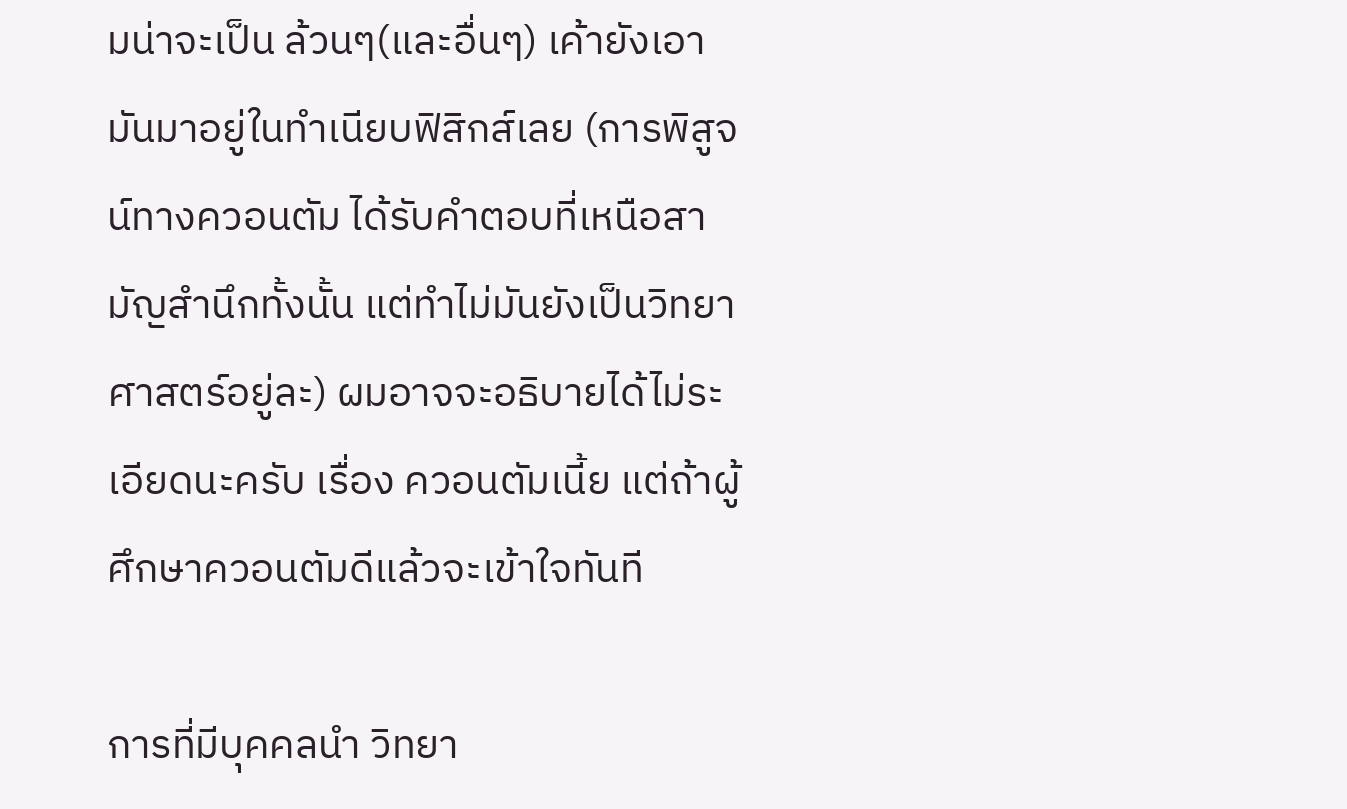มน่าจะเป็น ล้วนๆ(และอื่นๆ) เค้ายังเอามันมาอยู่ในทำเนียบฟิสิกส์เลย (การพิสูจน์ทางควอนตัม ได้รับคำตอบที่เหนือสามัญสำนึกทั้งนั้น แต่ทำไม่มันยังเป็นวิทยาศาสตร์อยู่ละ) ผมอาจจะอธิบายได้ไม่ระเอียดนะครับ เรื่อง ควอนตัมเนี้ย แต่ถ้าผู้ศึกษาควอนตัมดีแล้วจะเข้าใจทันที

การที่มีบุคคลนำ วิทยา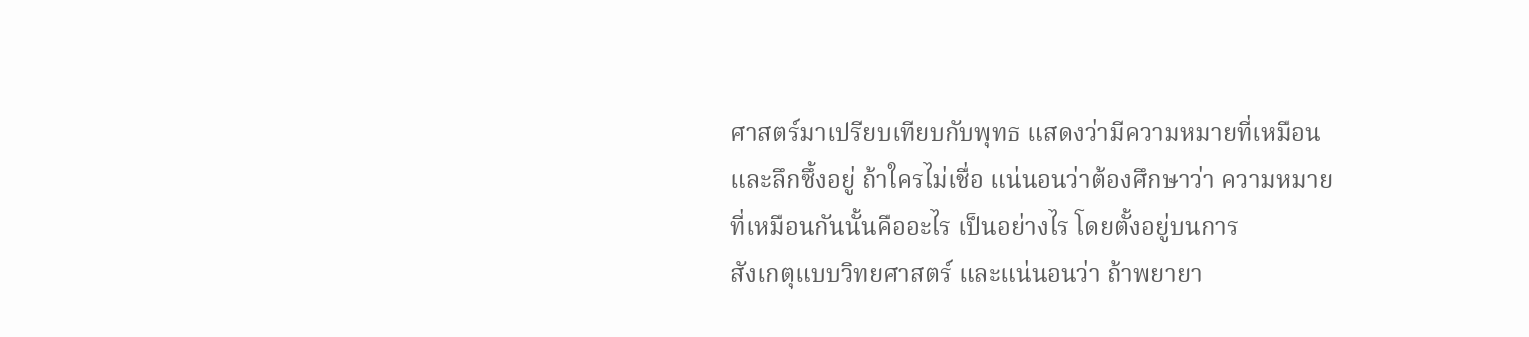ศาสตร์มาเปรียบเทียบกับพุทธ แสดงว่ามีความหมายที่เหมือนและลึกซึ้งอยู่ ถ้าใครไม่เชื่อ แน่นอนว่าต้องศึกษาว่า ความหมายที่เหมือนกันนั้นคืออะไร เป็นอย่างไร โดยตั้งอยู่บนการ
สังเกตุแบบวิทยศาสตร์ และแน่นอนว่า ถ้าพยายา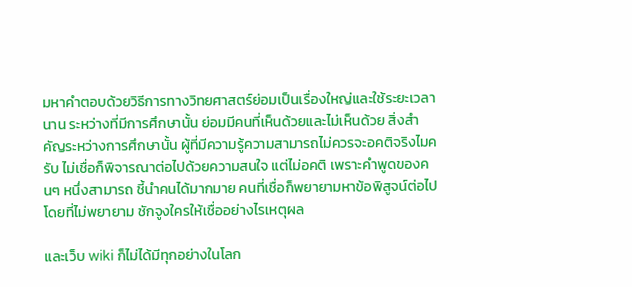มหาคำตอบด้วยวิธีการทางวิทยศาสตร์ย่อมเป็นเรื่องใหญ่และใช้ระยะเวลานาน ระหว่างที่มีการศึกษานั้น ย่อมมีคนที่เห็นด้วยและไม่เห็นด้วย สิ่งสำคัญระหว่างการศึกษานั้น ผู้ที่มีความรู้ความสามารถไม่ควรจะอคติจริงไมครับ ไม่เชื่อก็พิจารณาต่อไปด้วยความสนใจ แต่ไม่อคติ เพราะคำพูดของคนๆ หนึ่งสามารถ ชี้นำคนได้มากมาย คนที่เชื่อก็พยายามหาข้อพิสูจน์ต่อไปโดยที่ไม่พยายาม ชักจูงใครให้เชื่ออย่างไรเหตุผล

และเว็บ wiki ก็ไม่ได้มีทุกอย่างในโลก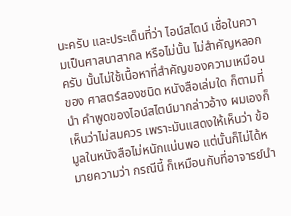นะครับ และประเด็นที่ว่า ไอน์สไตน์ เชื่อในความเป็นศาสนาสากล หรือไม่นั้น ไม่สำคัญหลอกครับ นั้นไม่ใช้เนื้อหาที่สำคัญของความเหมือนของ ศาสตร์สองชนิด หนังสือเล่มใด ก็ตามที่นำ คำพูดของไอน์สไตน์มากล่าวอ้าง ผมเองก็เห็นว่าไม่สมควร เพราะมันแสดงให้เห็นว่า ข้อมูลในหนังสือไม่หนักแน่นพอ แต่นั้นก็ไม่ได้หมายความว่า กรณีนี้ ก็เหมือนกับที่อาจารย์นำ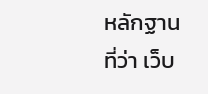หลักฐานที่ว่า เว็บ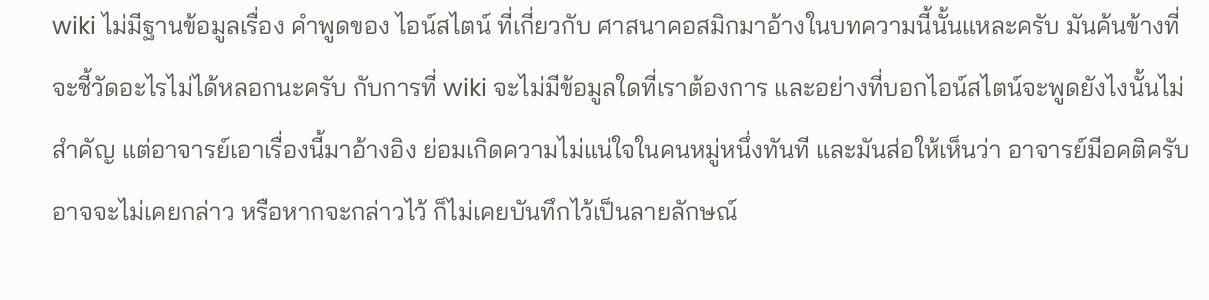wiki ไม่มีฐานข้อมูลเรื่อง คำพูดของ ไอน์สไตน์ ที่เกี่ยวกับ ศาสนาคอสมิกมาอ้างในบทความนี้นั้นแหละครับ มันค้นข้างที่จะชี้วัดอะไรไม่ได้หลอกนะครับ กับการที่ wiki จะไม่มีข้อมูลใดที่เราต้องการ และอย่างที่บอกไอน์สไตน์จะพูดยังไงนั้นไม่สำคัญ แต่อาจารย์เอาเรื่องนี้มาอ้างอิง ย่อมเกิดความไม่แน่ใจในคนหมู่หนึ่งทันที และมันส่อให้เห็นว่า อาจารย์มีอคติครับ อาจจะไม่เคยกล่าว หรือหากจะกล่าวไว้ ก็ไม่เคยบันทึกไว้เป็นลายลักษณ์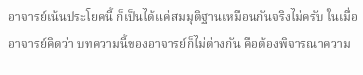อาจารย์เน้นประโยคนี้ ก็เป็นได้แค่สมมุติฐานเหมือนกันจริงไม่ครับ ในเมื่ออาจารย์คิดว่า บทความนี้ของอาจารย์ก็ไม่ต่างกัน คือต้องพิจารณาความ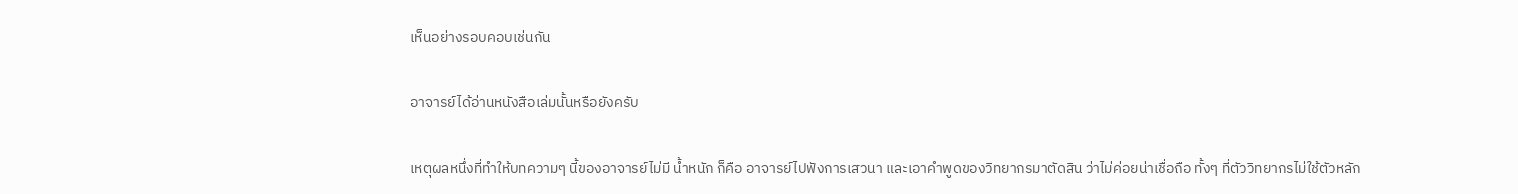เห็นอย่างรอบคอบเช่นกัน

อาจารย์ได้อ่านหนังสือเล่มนั้นหรือยังครับ

เหตุผลหนึ่งที่ทำให้บทความๆ นี้ของอาจารย์ไม่มี น้ำหนัก ก็คือ อาจารย์ไปฟังการเสวนา และเอาคำพูดของวิทยากรมาตัดสิน ว่าไม่ค่อยน่าเชื่อถือ ทั้งๆ ที่ตัววิทยากรไม่ใช้ตัวหลัก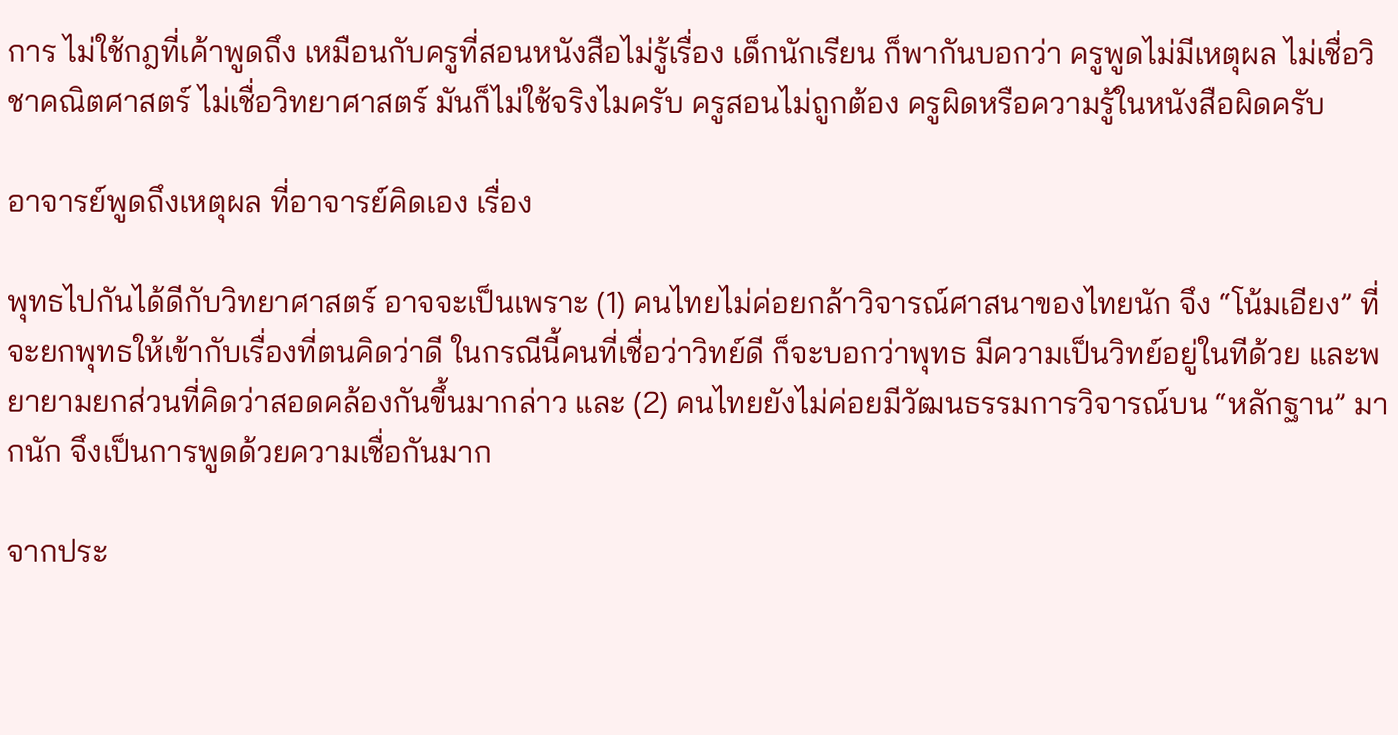การ ไม่ใช้กฎที่เค้าพูดถึง เหมือนกับครูที่สอนหนังสือไม่รู้เรื่อง เด็กนักเรียน ก็พากันบอกว่า ครูพูดไม่มีเหตุผล ไม่เชื่อวิชาคณิตศาสตร์ ไม่เชื่อวิทยาศาสตร์ มันก็ไม่ใช้จริงไมครับ ครูสอนไม่ถูกต้อง ครูผิดหรือความรู้ในหนังสือผิดครับ

อาจารย์พูดถึงเหตุผล ที่อาจารย์คิดเอง เรื่อง

พุทธไปกันได้ดีกับวิทยาศาสตร์ อาจจะเป็นเพราะ (1) คนไทยไม่ค่อยกล้าวิจารณ์ศาสนาของไทยนัก จึง “โน้มเอียง” ที่จะยกพุทธให้เข้ากับเรื่องที่ตนคิดว่าดี ในกรณีนี้คนที่เชื่อว่าวิทย์ดี ก็จะบอกว่าพุทธ มีความเป็นวิทย์อยู่ในทีด้วย และพยายามยกส่วนที่คิดว่าสอดคล้องกันขึ้นมากล่าว และ (2) คนไทยยังไม่ค่อยมีวัฒนธรรมการวิจารณ์บน “หลักฐาน” มากนัก จึงเป็นการพูดด้วยความเชื่อกันมาก

จากประ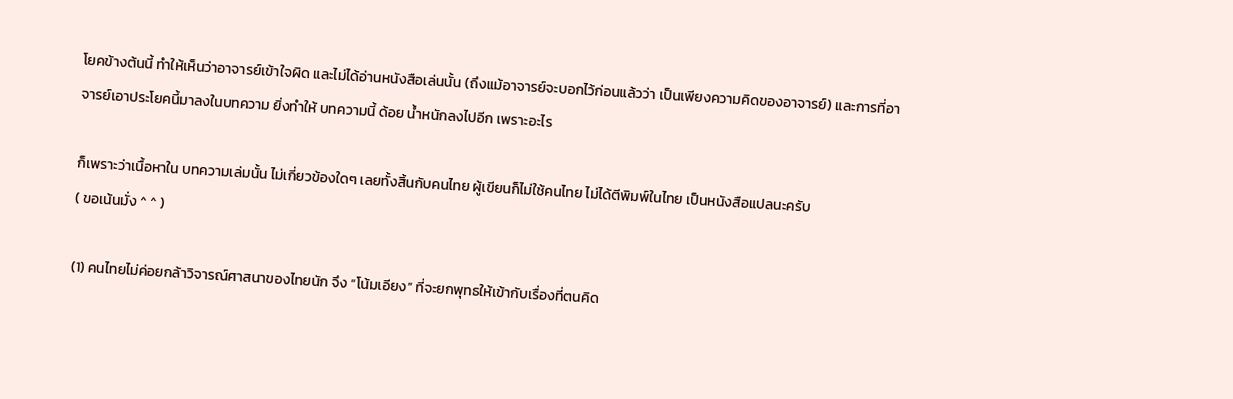โยคข้างต้นนี้ ทำให้เห็นว่าอาจารย์เข้าใจผิด และไม่ได้อ่านหนังสือเล่นนั้น (ถึงแม้อาจารย์จะบอกไว้ก่อนแล้วว่า เป็นเพียงความคิดของอาจารย์) และการที่อาจารย์เอาประโยคนี้มาลงในบทความ ยิ่งทำให้ บทความนี้ ด้อย น้ำหนักลงไปอีก เพราะอะไร

ก็เพราะว่าเนื้อหาใน บทความเล่มนั้น ไม่เกี่ยวข้องใดๆ เลยทั้งสิ้นกับคนไทย ผู้เขียนก็ไม่ใช้คนไทย ไม่ได้ตีพิมพ์ในไทย เป็นหนังสือแปลนะครับ
( ขอเน้นมั่ง ^ ^ )

(1) คนไทยไม่ค่อยกล้าวิจารณ์ศาสนาของไทยนัก จึง “โน้มเอียง” ที่จะยกพุทธให้เข้ากับเรื่องที่ตนคิด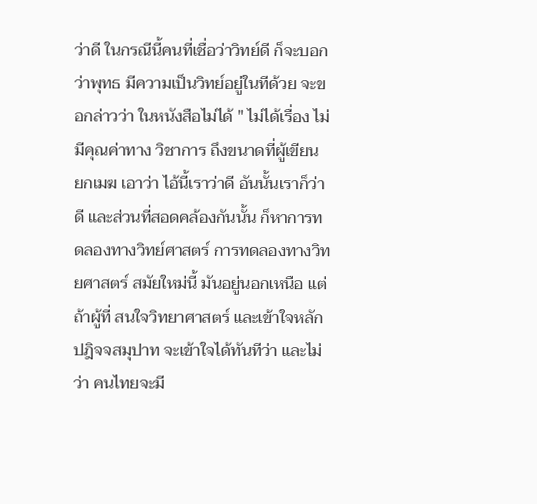ว่าดี ในกรณีนี้คนที่เชื่อว่าวิทย์ดี ก็จะบอกว่าพุทธ มีความเป็นวิทย์อยู่ในทีด้วย จะขอกล่าวว่า ในหนังสือไม่ได้ " ไม่ได้เรื่อง ไม่มีคุณค่าทาง วิชาการ ถึงขนาดที่ผู้เขียน ยกเมฆ เอาว่า ไอ้นี้เราว่าดี อันนั้นเราก็ว่าดี และส่วนที่สอดคล้องกันนั้น ก็หาการทดลองทางวิทย์ศาสตร์ การทดลองทางวิทยศาสตร์ สมัยใหม่นี้ มันอยู่นอกเหนือ แต่ถ้าผู้ที่ สนใจวิทยาศาสตร์ และเข้าใจหลัก ปฎิจจสมุปาท จะเข้าใจได้ทันทีว่า และไม่ว่า คนไทยจะมี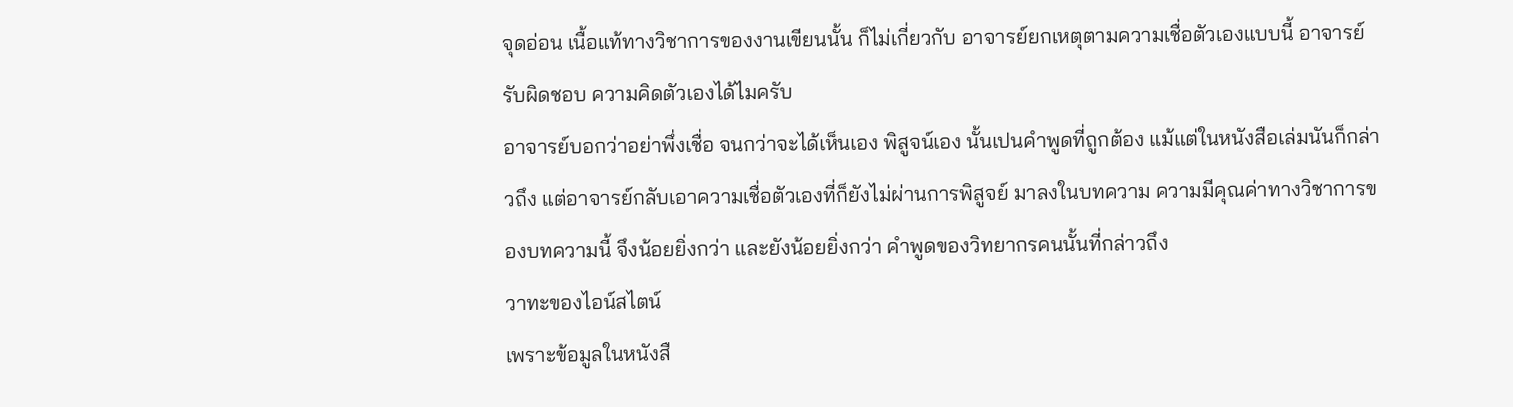จุดอ่อน เนื้อแท้ทางวิชาการของงานเขียนนั้น ก็ไม่เกี่ยวกับ อาจารย์ยกเหตุตามความเชื่อตัวเองแบบนี้ อาจารย์รับผิดชอบ ความคิดตัวเองได้ไมครับ
อาจารย์บอกว่าอย่าพึ่งเชื่อ จนกว่าจะได้เห็นเอง พิสูจน์เอง นั้นเปนคำพูดที่ถูกต้อง แม้แต่ในหนังสือเล่มนันก็กล่าวถึง แต่อาจารย์กลับเอาความเชื่อตัวเองที่ก็ยังไม่ผ่านการพิสูจย์ มาลงในบทความ ความมีคุณค่าทางวิชาการของบทความนี้ จึงน้อยยิ่งกว่า และยังน้อยยิ่งกว่า คำพูดของวิทยากรคนนั้นที่กล่าวถึง
วาทะของไอน์สไตน์
เพราะข้อมูลในหนังสื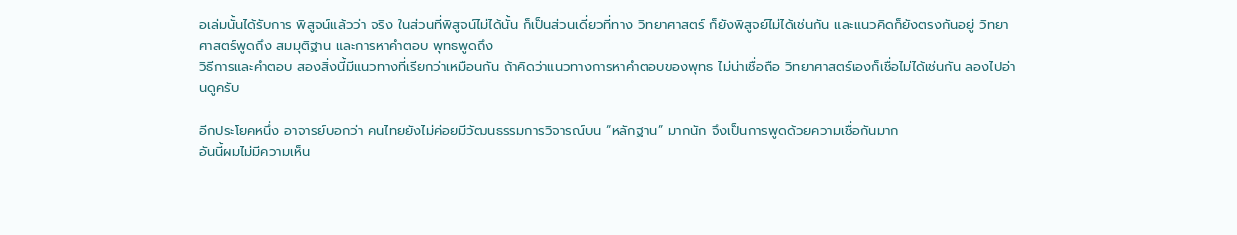อเล่มนั้นได้รับการ พิสูจน์แล้วว่า จริง ในส่วนที่พิสูจน์ไม่ได้นั้น ก็เป็นส่วนเดี่ยวที่ทาง วิทยาศาสตร์ ก็ยังพิสูจย์ไม่ได้เช่นกัน และแนวคิดก็ยังตรงกันอยู่ วิทยาศาสตร์พูดถึง สมมุติฐาน และการหาคำตอบ พุทธพูดถึง
วิธีการและคำตอบ สองสิ่งนี้มีแนวทางที่เรียกว่าเหมือนกัน ถ้าคิดว่าแนวทางการหาคำตอบของพุทธ ไม่น่าเชื่อถือ วิทยาศาสตร์เองก็เชื่อไม่ได้เช่นกัน ลองไปอ่านดูครับ

อีกประโยคหนึ่ง อาจารย์บอกว่า คนไทยยังไม่ค่อยมีวัฒนธรรมการวิจารณ์บน “หลักฐาน” มากนัก จึงเป็นการพูดด้วยความเชื่อกันมาก
อันนี้ผมไม่มีความเห็น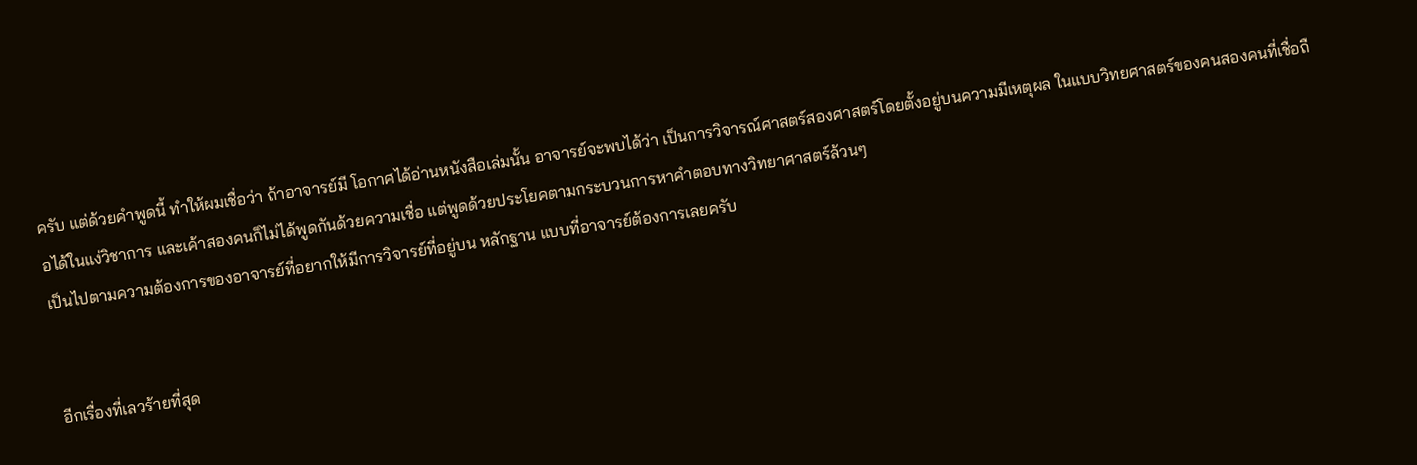ครับ แต่ด้วยคำพูดนี้ ทำให้ผมเชื่อว่า ถ้าอาจารย์มี โอกาศได้อ่านหนังสือเล่มนั้น อาจารย์จะพบได้ว่า เป็นการวิจารณ์ศาสตร์สองศาสตร์โดยตั้งอยู่บนความมีเหตุผล ในแบบวิทยศาสตร์ของคนสองคนที่เชื่อถือได้ในแง่วิชาการ และเค้าสองคนก็ไม่ได้พูดกันด้วยความเชื่อ แต่พูดด้วยประโยคตามกระบวนการหาคำตอบทางวิทยาศาสตร์ล้วนๆ
เป็นไปตามความต้องการของอาจารย์ที่อยากให้มีการวิจารย์ที่อยู่บน หลักฐาน แบบที่อาจารย์ต้องการเลยครับ


อีกเรื่องที่เลวร้ายที่สุด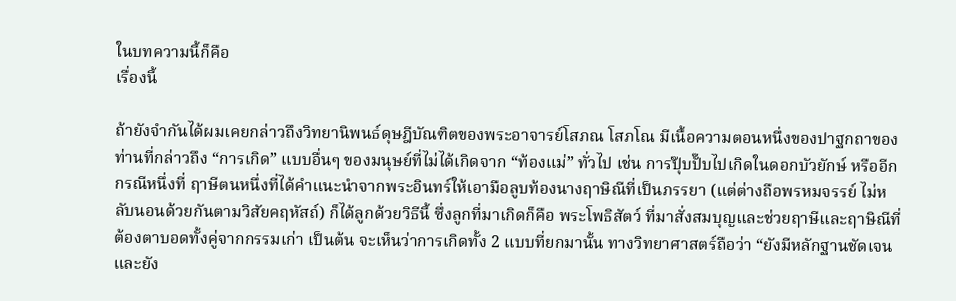ในบทความนี้ก็คือ
เรื่องนี้

ถ้ายังจำกันได้ผมเคยกล่าวถึงวิทยานิพนธ์ดุษฎีบัณฑิตของพระอาจารย์โสภณ โสภโณ มีเนื้อความตอนหนึ่งของปาฐกถาของท่านที่กล่าวถึง “การเกิด” แบบอื่นๆ ของมนุษย์ที่ไม่ได้เกิดจาก “ท้องแม่” ทั่วไป เช่น การปุ๊บปั๊บไปเกิดในดอกบัวยักษ์ หรืออีกกรณีหนึ่งที่ ฤาษีตนหนึ่งที่ได้คำแนะนำจากพระอินทร์ให้เอามือลูบท้องนางฤาษิณีที่เป็นภรรยา (แต่ต่างถือพรหมจรรย์ ไม่หลับนอนด้วยกันตามวิสัยคฤหัสถ์) ก็ได้ลูกด้วยวิธีนี้ ซึ่งลูกที่มาเกิดก็คือ พระโพธิสัตว์ ที่มาสั่งสมบุญและช่วยฤาษีและฤาษิณีที่ต้องตาบอดทั้งคู่จากกรรมเก่า เป็นต้น จะเห็นว่าการเกิดทั้ง 2 แบบที่ยกมานั้น ทางวิทยาศาสตร์ถือว่า “ยังมีหลักฐานชัดเจน และยัง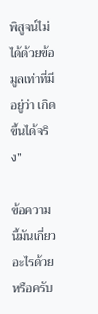พิสูจน์ไม่ได้ด้วยข้อมูลเท่าที่มีอยู่ว่า เกิดขึ้นได้จริง”

ข้อความนี้มันเกี่ยวอะไรด้วยหรือครับ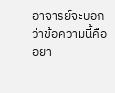อาจารย์จะบอกว่าข้อความนี้คือ อยา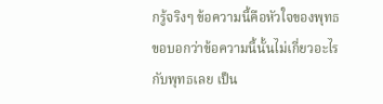กรู้จริงๆ ข้อความนี้คือหัวใจของพุทธ ขอบอกว่าข้อความนี้นั้นไม่เกี่ยวอะไรกับพุทธเลย เป็น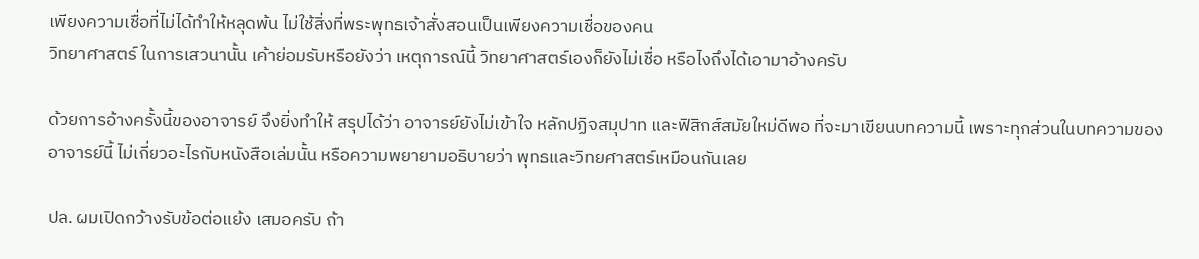เพียงความเชื่อที่ไม่ได้ทำให้หลุดพ้น ไม่ใช้สิ่งที่พระพุทธเจ้าสั่งสอนเป็นเพียงความเชื่อของคน
วิทยาศาสตร์ ในการเสวนานั้น เค้าย่อมรับหรือยังว่า เหตุการณ์นี้ วิทยาศาสตร์เองก็ยังไม่เชื่อ หรือไงถึงได้เอามาอ้างครับ

ด้วยการอ้างครั้งนี้ของอาจารย์ จึงยิ่งทำให้ สรุปได้ว่า อาจารย์ยังไม่เข้าใจ หลักปฏิจสมุปาท และฟิสิกส์สมัยใหม่ดีพอ ที่จะมาเขียนบทความนี้ เพราะทุกส่วนในบทความของอาจารย์นี้ ไม่เกี่ยวอะไรกับหนังสือเล่มนั้น หรือความพยายามอธิบายว่า พุทธและวิทยศาสตร์เหมือนกันเลย

ปล. ผมเปิดกว้างรับข้อต่อแย้ง เสมอครับ ถ้า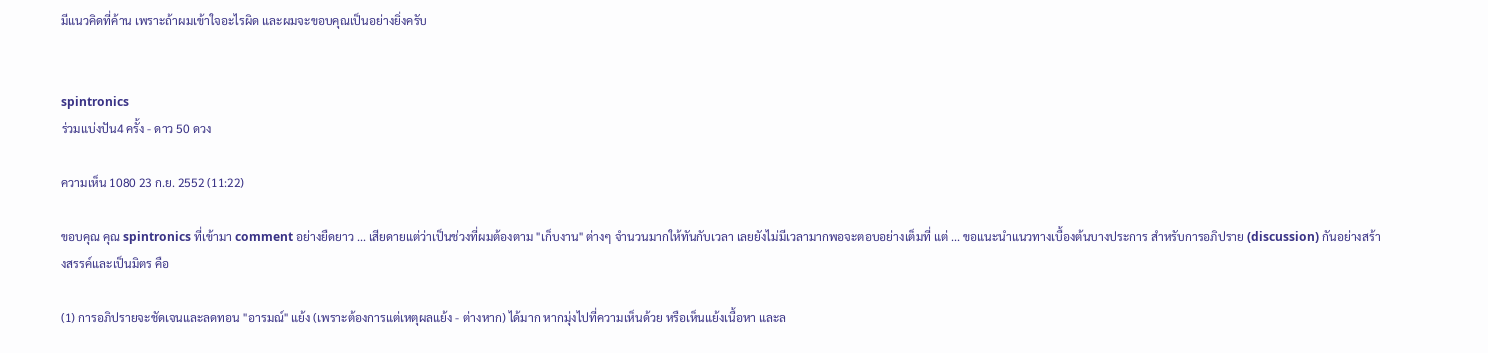มีแนวคิดที่ค้าน เพราะถ้าผมเข้าใจอะไรผิด และผมจะขอบคุณเป็นอย่างยิ่งครับ


spintronics
ร่วมแบ่งปัน4 ครั้ง - ดาว 50 ดวง

ความเห็น 1080 23 ก.ย. 2552 (11:22)

ขอบคุณ คุณ spintronics ที่เข้ามา comment อย่างยืดยาว ... เสียดายแต่ว่าเป็นช่วงที่ผมต้องตาม "เก็บงาน" ต่างๆ จำนวนมากให้ทันกับเวลา เลยยังไม่มีเวลามากพอจะตอบอย่างเต็มที่ แต่ ... ขอแนะนำแนวทางเบื้องต้นบางประการ สำหรับการอภิปราย (discussion) กันอย่างสร้างสรรค์และเป็นมิตร คือ

(1) การอภิปรายจะชัดเจนและลดทอน "อารมณ์" แย้ง (เพราะต้องการแต่เหตุผลแย้ง - ต่างหาก) ได้มาก หากมุ่งไปที่ความเห็นด้วย หรือเห็นแย้งเนื้อหา และล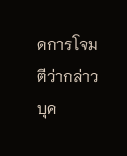ดการโจมตีว่ากล่าวบุค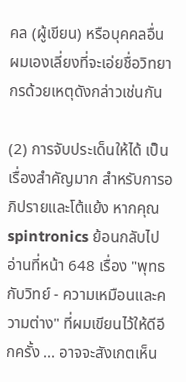คล (ผู้เขียน) หรือบุคคลอื่น ผมเองเลี่ยงที่จะเอ่ยชื่อวิทยากรด้วยเหตุดังกล่าวเช่นกัน

(2) การจับประเด็นให้ได้ เป็นเรื่องสำคัญมาก สำหรับการอภิปรายและโต้แย้ง หากคุณ spintronics ย้อนกลับไปอ่านที่หน้า 648 เรื่อง "พุทธกับวิทย์ - ความเหมือนและความต่าง" ที่ผมเขียนไว้ให้ดีอีกครั้ง ... อาจจะสังเกตเห็น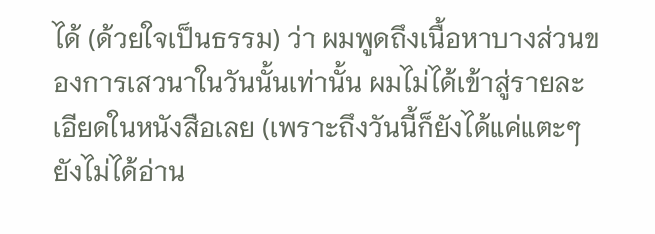ได้ (ด้วยใจเป็นธรรม) ว่า ผมพูดถึงเนื้อหาบางส่วนของการเสวนาในวันนั้นเท่านั้น ผมไม่ได้เข้าสู่รายละเอียดในหนังสือเลย (เพราะถึงวันนี้ก็ยังได้แค่แตะๆ ยังไม่ได้อ่าน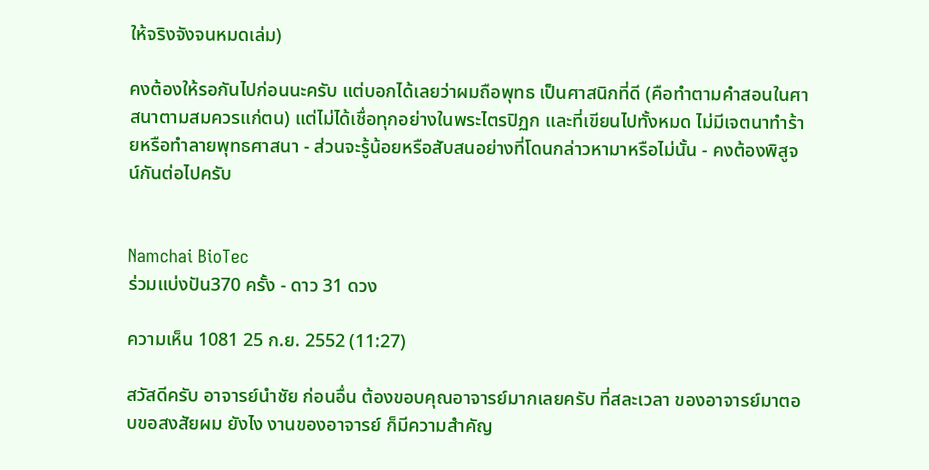ให้จริงจังจนหมดเล่ม)

คงต้องให้รอกันไปก่อนนะครับ แต่บอกได้เลยว่าผมถือพุทธ เป็นศาสนิกที่ดี (คือทำตามคำสอนในศาสนาตามสมควรแก่ตน) แต่ไม่ได้เชื่อทุกอย่างในพระไตรปิฏก และที่เขียนไปทั้งหมด ไม่มีเจตนาทำร้ายหรือทำลายพุทธศาสนา - ส่วนจะรู้น้อยหรือสับสนอย่างที่โดนกล่าวหามาหรือไม่นั้น - คงต้องพิสูจน์กันต่อไปครับ


Namchai BioTec
ร่วมแบ่งปัน370 ครั้ง - ดาว 31 ดวง

ความเห็น 1081 25 ก.ย. 2552 (11:27)

สวัสดีครับ อาจารย์นำชัย ก่อนอื่น ต้องขอบคุณอาจารย์มากเลยครับ ที่สละเวลา ของอาจารย์มาตอบขอสงสัยผม ยังไง งานของอาจารย์ ก็มีความสำคัญ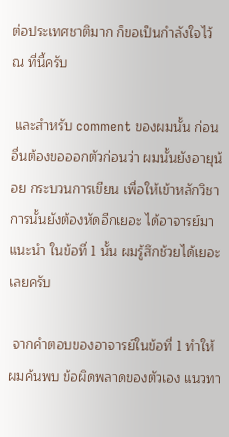ต่อประเทศชาติมาก ก็ขอเป็นกำลังใจไว้ ณ ที่นี้ครับ

 และสำหรับ comment ของผมนั้น ก่อนอื่นต้องขอออกตัวก่อนว่า ผมนั้นยังอายุน้อย กระบวนการเขียน เพื่อให้เข้าหลักวิชาการนั้นยังต้องหัดอีกเยอะ ได้อาจารย์มาแนะนำ ในข้อที่ 1 นั้น ผมรู้สึกช้วยได้เยอะเลยครับ

 จากคำตอบของอาจารย์ในข้อที่ 1 ทำให้ผมค้นพบ ข้อผิดพลาดของตัวเอง แนวทา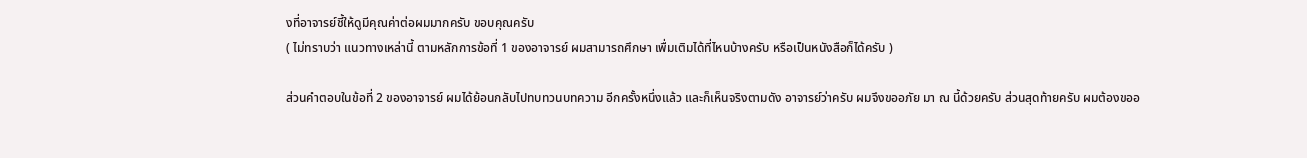งที่อาจารย์ชี้ให้ดูมีคุณค่าต่อผมมากครับ ขอบคุณครับ
( ไม่ทราบว่า แนวทางเหล่านี้ ตามหลักการข้อที่ 1 ของอาจารย์ ผมสามารถศึกษา เพื่มเติมได้ที่ไหนบ้างครับ หรือเป็นหนังสือก็ได้ครับ )

ส่วนคำตอบในข้อที่ 2 ของอาจารย์ ผมได้ย้อนกลับไปทบทวนบทความ อีกครั้งหนึ่งแล้ว และก็เห็นจริงตามดัง อาจารย์ว่าครับ ผมจึงขออภัย มา ณ นี้ด้วยครับ ส่วนสุดท้ายครับ ผมต้องขออ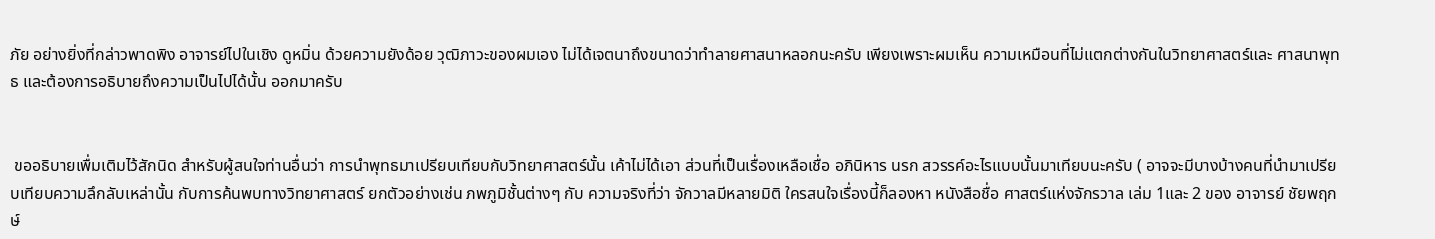ภัย อย่างยิ่งที่กล่าวพาดพิง อาจารย์ไปในเชิง ดูหมิ่น ด้วยความยังด้อย วุฒิภาวะของผมเอง ไม่ได้เจตนาถึงขนาดว่าทำลายศาสนาหลอกนะครับ เพียงเพราะผมเห็น ความเหมือนที่ไม่แตกต่างกันในวิทยาศาสตร์และ ศาสนาพุทธ และต้องการอธิบายถึงความเป็นไปได้นั้น ออกมาครับ


 ขออธิบายเพื่มเติมไว้สักนิด สำหรับผู้สนใจท่านอื่นว่า การนำพุทธมาเปรียบเทียบกับวิทยาศาสตร์นั้น เค้าไม่ได้เอา ส่วนที่เป็นเรื่องเหลือเชื่อ อภินิหาร นรก สวรรค์อะไรแบบนั้นมาเทียบนะครับ ( อาจจะมีบางบ้างคนที่นำมาเปรียบเทียบความลึกลับเหล่านั้น กับการค้นพบทางวิทยาศาสตร์ ยกตัวอย่างเช่น ภพภูมิชั้นต่างๆ กับ ความจริงที่ว่า จักวาลมีหลายมิติ ใครสนใจเรื่องนี้ก็ลองหา หนังสือชื่อ ศาสตร์แห่งจักรวาล เล่ม 1และ 2 ของ อาจารย์ ชัยพฤกษ์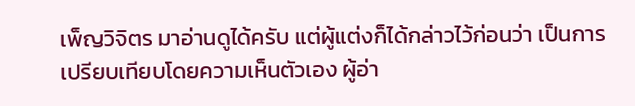เพ็ญวิจิตร มาอ่านดูได้ครับ แต่ผู้แต่งก็ได้กล่าวไว้ก่อนว่า เป็นการเปรียบเทียบโดยความเห็นตัวเอง ผู้อ่า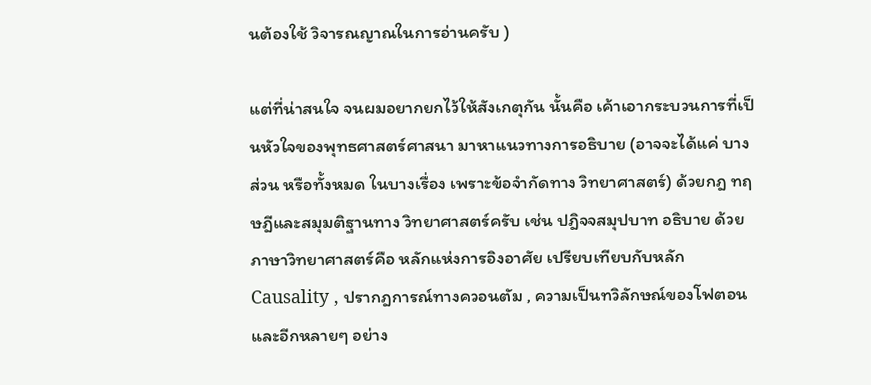นต้องใช้ วิจารณญาณในการอ่านครับ )

แต่ที่น่าสนใจ จนผมอยากยกไว้ให้สังเกตุกัน นั้นคือ เค้าเอากระบวนการที่เป็นหัวใจของพุทธศาสตร์ศาสนา มาหาแนวทางการอธิบาย (อาจจะได้แค่ บางส่วน หรือทั้งหมด ในบางเรื่อง เพราะข้อจำกัดทาง วิทยาศาสตร์) ด้วยกฎ ทฤษฎีและสมุมติฐานทาง วิทยาศาสตร์ครับ เช่น ปฎิจจสมุปบาท อธิบาย ด้วยภาษาวิทยาศาสตร์คือ หลักแห่งการอิงอาศัย เปรียบเทียบกับหลัก Causality , ปรากฎการณ์ทางควอนตัม , ความเป็นทวิลักษณ์ของโฟตอน และอีกหลายๆ อย่าง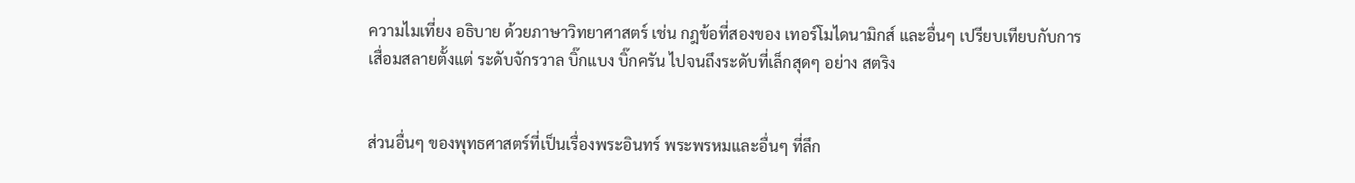ความไมเที่ยง อธิบาย ด้วยภาษาวิทยาศาสตร์ เช่น กฎข้อที่สองของ เทอร์โมไดนามิกส์ และอื่นๆ เปรียบเทียบกับการเสื่อมสลายตั้งแต่ ระดับจักรวาล บิ๊กแบง บิ๊กครัน ไปจนถึงระดับที่เล็กสุดๆ อย่าง สตริง


ส่วนอื่นๆ ของพุทธศาสตร์ที่เป็นเรื่องพระอินทร์ พระพรหมและอื่นๆ ที่ลึก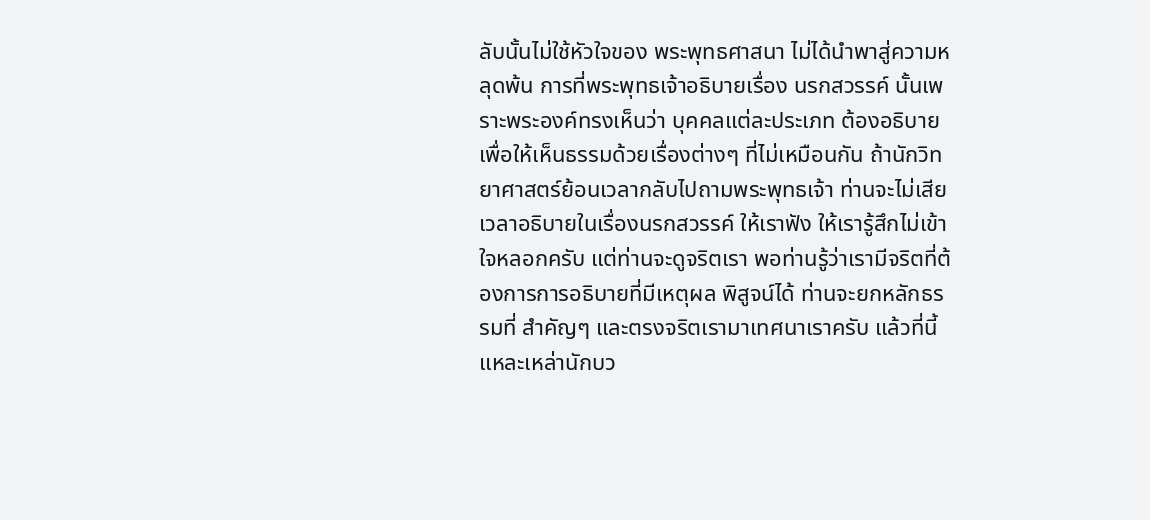ลับนั้นไม่ใช้หัวใจของ พระพุทธศาสนา ไม่ได้นำพาสู่ความหลุดพ้น การที่พระพุทธเจ้าอธิบายเรื่อง นรกสวรรค์ นั้นเพราะพระองค์ทรงเห็นว่า บุคคลแต่ละประเภท ต้องอธิบายเพื่อให้เห็นธรรมด้วยเรื่องต่างๆ ที่ไม่เหมือนกัน ถ้านักวิทยาศาสตร์ย้อนเวลากลับไปถามพระพุทธเจ้า ท่านจะไม่เสียเวลาอธิบายในเรื่องนรกสวรรค์ ให้เราฟัง ให้เรารู้สึกไม่เข้าใจหลอกครับ แต่ท่านจะดูจริตเรา พอท่านรู้ว่าเรามีจริตที่ต้องการการอธิบายที่มีเหตุผล พิสูจน์ได้ ท่านจะยกหลักธรรมที่ สำคัญๆ และตรงจริตเรามาเทศนาเราครับ แล้วที่นี้แหละเหล่านักบว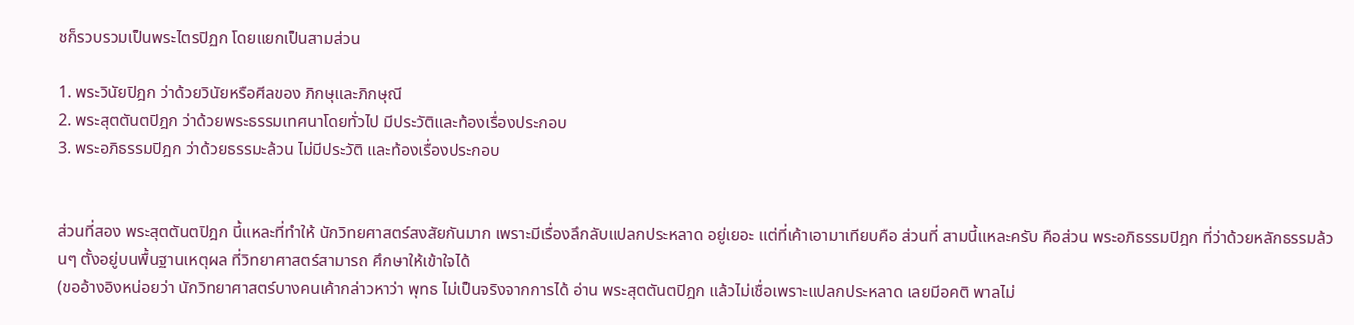ชก็รวบรวมเป็นพระไตรปิฏก โดยแยกเป็นสามส่วน

1. พระวินัยปิฎก ว่าด้วยวินัยหรือศีลของ ภิกษุและภิกษุณี
2. พระสุตตันตปิฎก ว่าด้วยพระธรรมเทศนาโดยทั่วไป มีประวัติและท้องเรื่องประกอบ
3. พระอภิธรรมปิฎก ว่าด้วยธรรมะล้วน ไม่มีประวัติ และท้องเรื่องประกอบ


ส่วนที่สอง พระสุตตันตปิฎก นี้แหละที่ทำให้ นักวิทยศาสตร์สงสัยกันมาก เพราะมีเรื่องลึกลับแปลกประหลาด อยู่เยอะ แต่ที่เค้าเอามาเทียบคือ ส่วนที่ สามนี้แหละครับ คือส่วน พระอภิธรรมปิฎก ที่ว่าด้วยหลักธรรมล้วนๆ ตั้งอยู่บนพื้นฐานเหตุผล ที่วิทยาศาสตร์สามารถ ศึกษาให้เข้าใจได้
(ขออ้างอิงหน่อยว่า นักวิทยาศาสตร์บางคนเค้ากล่าวหาว่า พุทธ ไม่เป็นจริงจากการได้ อ่าน พระสุตตันตปิฎก แล้วไม่เชื่อเพราะแปลกประหลาด เลยมีอคติ พาลไม่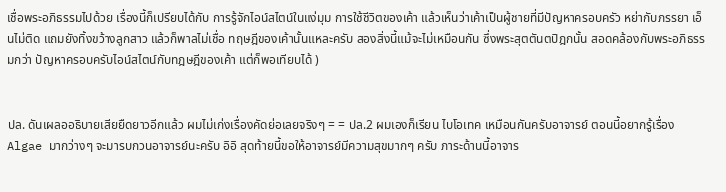เชื่อพระอภิธรรมไปด้วย เรื่องนี้ก็เปรียบได้กับ การรู้จักไอน์สไตน์ในแง่มุม การใช้ชีวิตของเค้า แล้วเห็นว่าเค้าเป็นผู้ชายที่มีปัญหาครอบครัว หย่ากับภรรยา เอ็นไม่ติด แถมยังทิ้งขว้างลูกสาว แล้วก็พาลไม่เชื่อ ทฤษฎีของเค้านั้นแหละครับ สองสิ่งนี้แม้จะไม่เหมือนกัน ซึ่งพระสุตตันตปิฎกนั้น สอดคล้องกับพระอภิธรรมกว่า ปัญหาครอบครับไอน์สไตน์กับทฎษฎีของเค้า แต่ก็พอเทียบได้ )


ปล. ดันเผลออธิบายเสียยืดยาวอีกแล้ว ผมไม่เก่งเรื่องคัดย่อเลยจริงๆ = = ปล.2 ผมเองก็เรียน ไบโอเทค เหมือนกันครับอาจารย์ ตอนนี้อยากรู้เรื่อง Algae มากว่างๆ จะมารบกวนอาจารย์นะครับ อิอิ สุดท้ายนี้ขอให้อาจารย์มีความสุขมากๆ ครับ ภาระด้านนี้อาจาร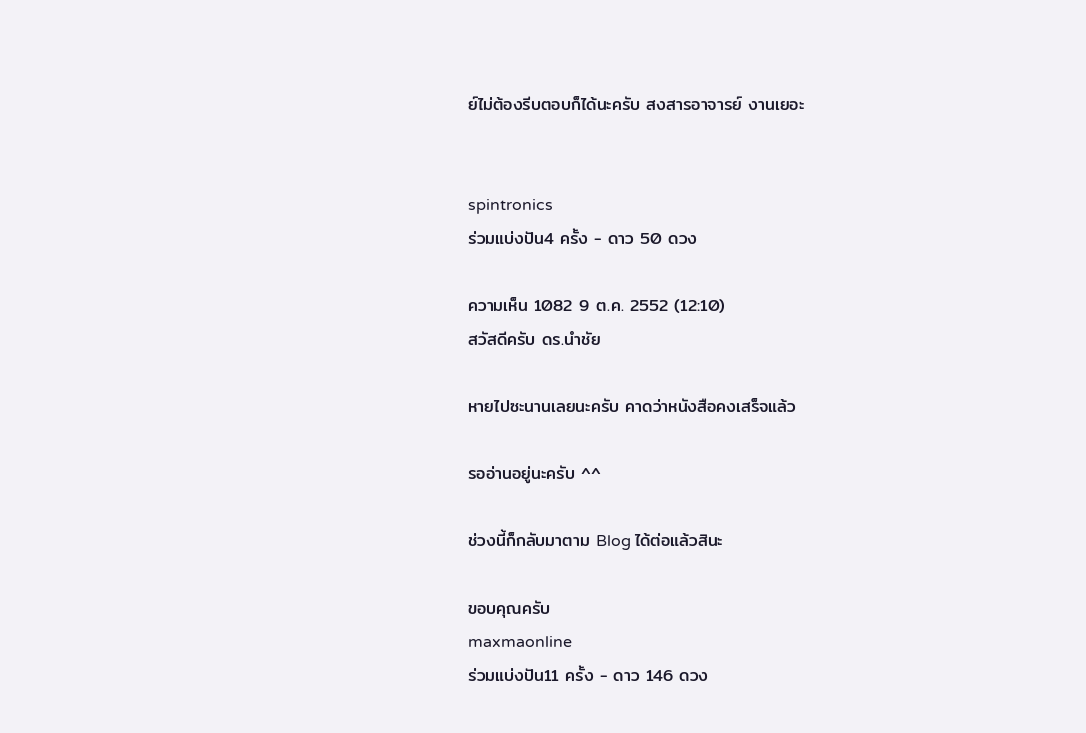ย์ไม่ต้องรีบตอบก็ได้นะครับ สงสารอาจารย์ งานเยอะ


spintronics
ร่วมแบ่งปัน4 ครั้ง - ดาว 50 ดวง

ความเห็น 1082 9 ต.ค. 2552 (12:10)
สวัสดีครับ ดร.นำชัย

หายไปซะนานเลยนะครับ คาดว่าหนังสือคงเสร็จแล้ว

รออ่านอยู่นะครับ ^^

ช่วงนี้ก็กลับมาตาม Blog ได้ต่อแล้วสินะ

ขอบคุณครับ
maxmaonline
ร่วมแบ่งปัน11 ครั้ง - ดาว 146 ดวง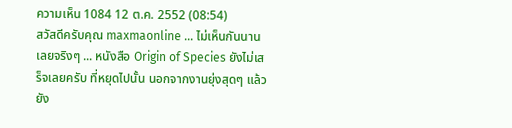ความเห็น 1084 12 ต.ค. 2552 (08:54)
สวัสดีครับคุณ maxmaonline ... ไม่เห็นกันนานเลยจริงๆ ... หนังสือ Origin of Species ยังไม่เสร็จเลยครับ ที่หยุดไปนั้น นอกจากงานยุ่งสุดๆ แล้ว ยัง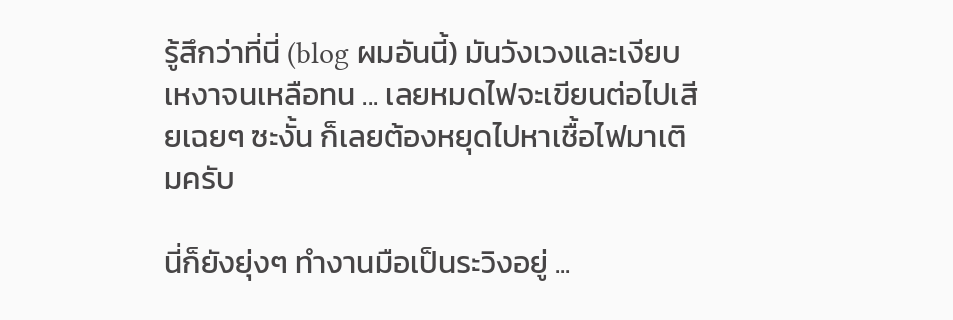รู้สึกว่าที่นี่ (blog ผมอันนี้) มันวังเวงและเงียบเหงาจนเหลือทน ... เลยหมดไฟจะเขียนต่อไปเสียเฉยๆ ซะงั้น ก็เลยต้องหยุดไปหาเชื้อไฟมาเติมครับ

นี่ก็ยังยุ่งๆ ทำงานมือเป็นระวิงอยู่ ...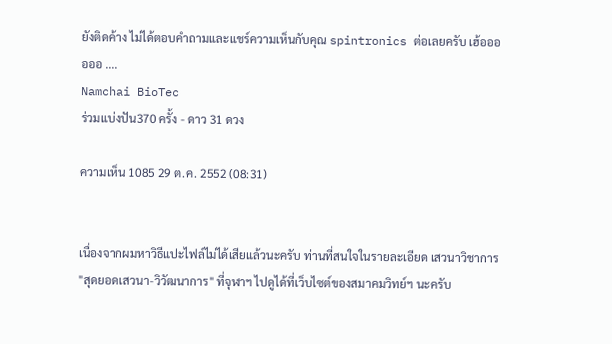ยังติดค้าง ไม่ได้ตอบคำถามและแชร์ความเห็นกับคุณ spintronics ต่อเลยครับ เฮ้ออออออ ....
Namchai BioTec
ร่วมแบ่งปัน370 ครั้ง - ดาว 31 ดวง

ความเห็น 1085 29 ต.ค. 2552 (08:31)


เนื่องจากผมหาวิธีแปะไฟล์ไม่ได้เสียแล้วนะครับ ท่านที่สนใจในรายละเอียด เสวนาวิชาการ "สุดยอดเสวนา-วิวัฒนาการ" ที่จุฬาฯ ไปดูได้ที่เว็บไซต์ของสมาคมวิทย์ฯ นะครับ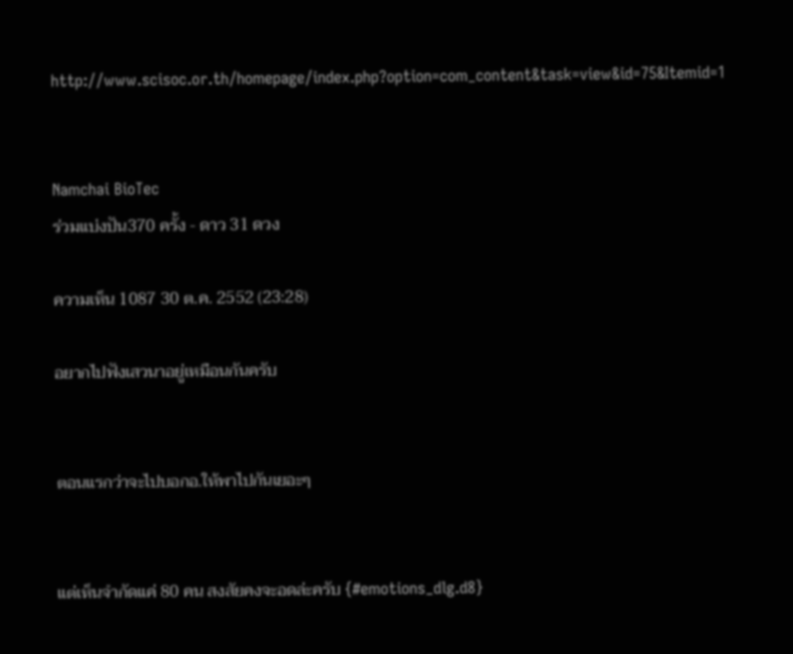http://www.scisoc.or.th/homepage/index.php?option=com_content&task=view&id=75&Itemid=1


Namchai BioTec
ร่วมแบ่งปัน370 ครั้ง - ดาว 31 ดวง

ความเห็น 1087 30 ต.ค. 2552 (23:28)

อยากไปฟังเสวนาอยู่เหมือนกันครับ


ตอนแรกว่าจะไปบอกอ.ให้พาไปกันเยอะๆ


แต่เห็นจำกัดแค่ 80 คน สงสัยคงจะอดล่ะครับ {#emotions_dlg.d8}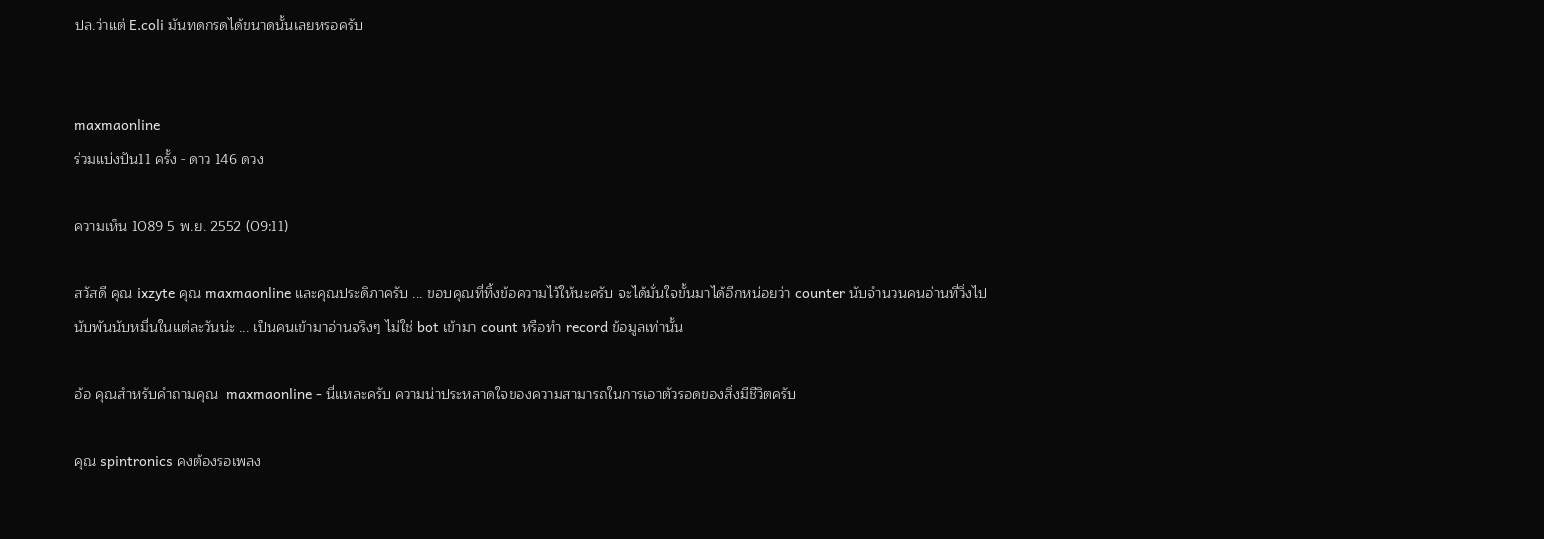ปล.ว่าแต่ E.coli มันทดกรดได้ขนาดนั้นเลยหรอครับ


maxmaonline
ร่วมแบ่งปัน11 ครั้ง - ดาว 146 ดวง

ความเห็น 1089 5 พ.ย. 2552 (09:11)

สวัสดี คุณ ixzyte คุณ maxmaonline และคุณประดิภาครับ ... ขอบคุณที่ทิ้งข้อความไว้ให้นะครับ จะได้มั่นใจขั้นมาได้อีกหน่อยว่า counter นับจำนวนคนอ่านที่วิ่งไปนับพันนับหมื่นในแต่ละวันน่ะ ... เป็นคนเข้ามาอ่านจริงๆ ไม่ใช่ bot เข้ามา count หรือทำ record ข้อมูลเท่านั้น

อ้อ คุณสำหรับคำถามคุณ  maxmaonline - นี่แหละครับ ความน่าประหลาดใจของความสามารถในการเอาตัวรอดของสิ่งมีชีวิตครับ

คุณ spintronics คงต้องรอเพลง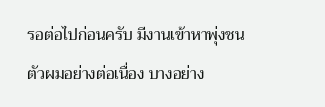รอต่อไปก่อนครับ มีงานเข้าหาพุ่งชนตัวผมอย่างต่อเนื่อง บางอย่าง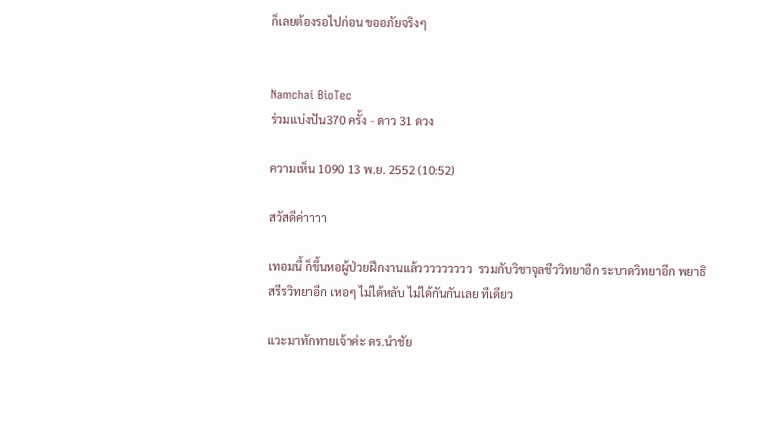ก็เลยต้องรอไปก่อน ขออภัยจริงๆ


Namchai BioTec
ร่วมแบ่งปัน370 ครั้ง - ดาว 31 ดวง

ความเห็น 1090 13 พ.ย. 2552 (10:52)

สวัสดีค่าาาา

เทอมนี้ ก็ขึ้นหอผู้ป่วยฝึกงานแล้ววววววววว  รวมกับวิชาจุลชีววิทยาอีก ระบาดวิทยาอีก พยาธิสรีรวิทยาอีก เหอๆ ไม่ได้หลับ ไม่ได้กันกันเลย ทีเดียว

แวะมาทักทายเจ้าค่ะ ดร.นำชัย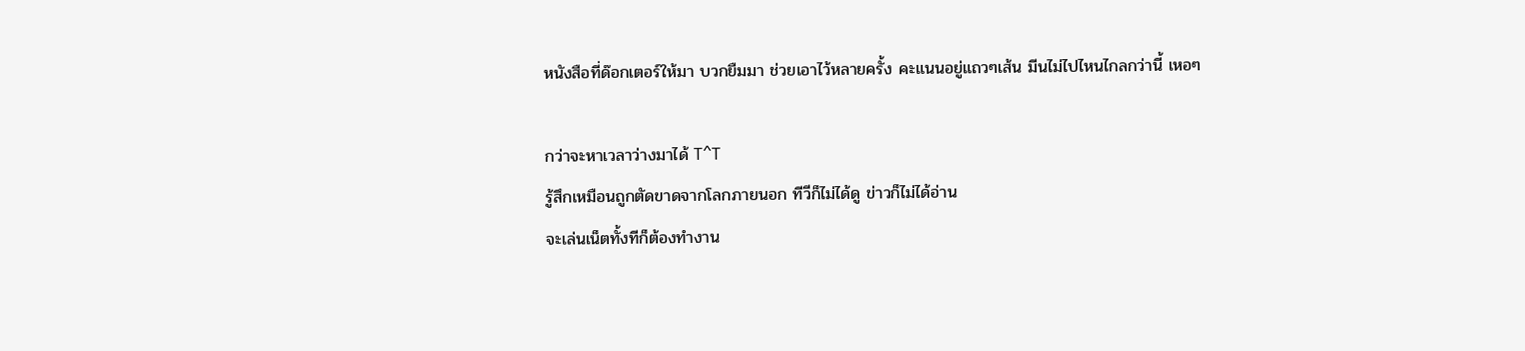หนังสือที่ด๊อกเตอร์ให้มา บวกยืมมา ช่วยเอาไว้หลายครั้ง คะแนนอยู่แถวๆเส้น มีนไม่ไปไหนไกลกว่านี้ เหอๆ

กว่าจะหาเวลาว่างมาได้ T^T
รู้สึกเหมือนถูกตัดขาดจากโลกภายนอก ทีวีก็ไม่ได้ดู ข่าวก็ไม่ได้อ่าน
จะเล่นเน็ตทั้งทีก็ต้องทำงาน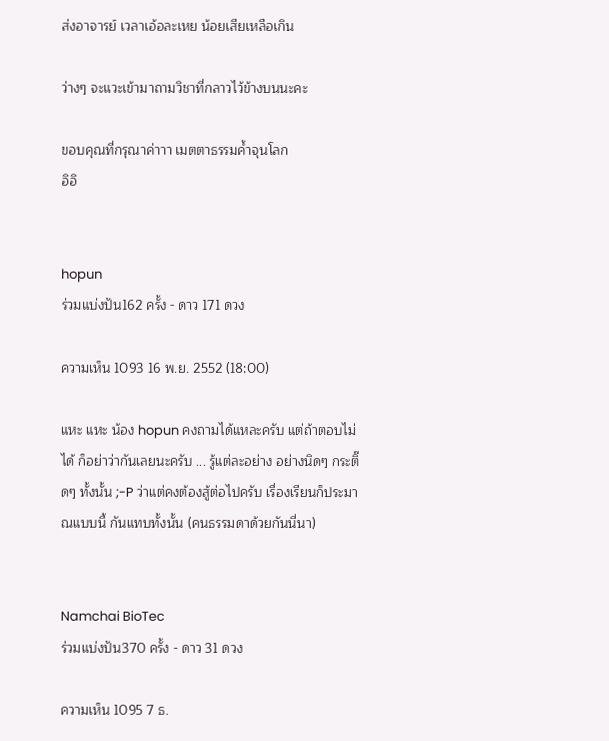ส่งอาจารย์ เวลาเอ้อละเหย น้อยเสียเหลือเกิน

ว่างๆ จะแวะเข้ามาถามวิชาที่กลาวไว้ข้างบนนะคะ

ขอบคุณที่กรุณาค่าาา เมตตาธรรมค้ำจุนโลก
อิอิ


hopun
ร่วมแบ่งปัน162 ครั้ง - ดาว 171 ดวง

ความเห็น 1093 16 พ.ย. 2552 (18:00)

แหะ แหะ น้อง hopun คงถามได้แหละครับ แต่ถ้าตอบไม่ได้ ก็อย่าว่ากันเลยนะครับ ... รู้แต่ละอย่าง อย่างนิดๆ กระติ๊ดๆ ทั้งนั้น ;-P ว่าแต่คงต้องสู้ต่อไปครับ เรื่องเรียนก็ประมาณแบบนี้ กันแทบทั้งนั้น (คนธรรมดาด้วยกันนี่นา)


Namchai BioTec
ร่วมแบ่งปัน370 ครั้ง - ดาว 31 ดวง

ความเห็น 1095 7 ธ.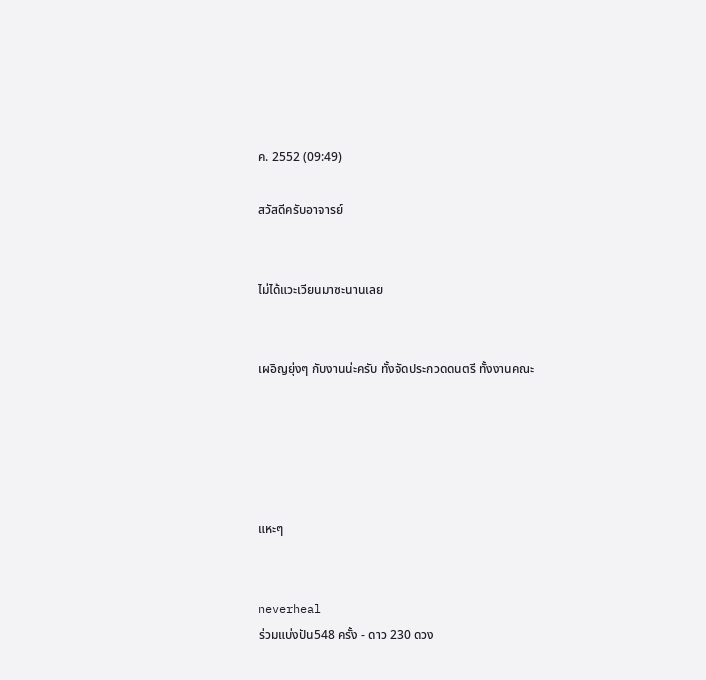ค. 2552 (09:49)

สวัสดีครับอาจารย์


ไม่ได้แวะเวียนมาซะนานเลย


เผอิญยุ่งๆ กับงานน่ะครับ ทั้งจัดประกวดดนตรี ทั้งงานคณะ





แหะๆ


neverheal
ร่วมแบ่งปัน548 ครั้ง - ดาว 230 ดวง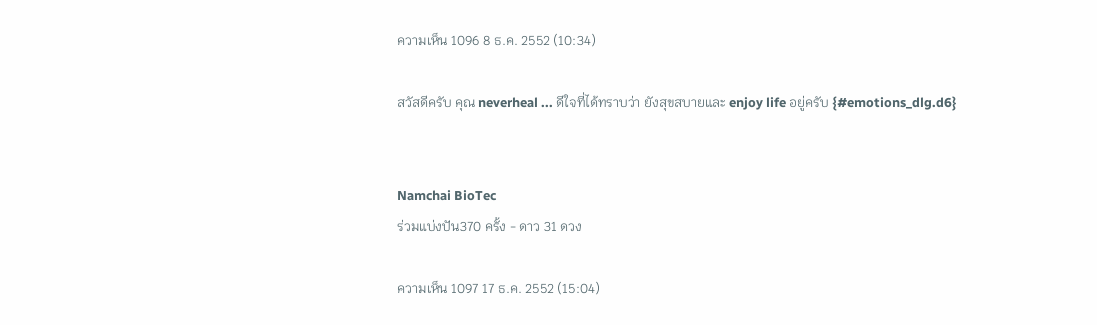ความเห็น 1096 8 ธ.ค. 2552 (10:34)

สวัสดีครับ คุณ neverheal ... ดีใจที่ได้ทราบว่า ยังสุขสบายและ enjoy life อยู่ครับ {#emotions_dlg.d6}


Namchai BioTec
ร่วมแบ่งปัน370 ครั้ง - ดาว 31 ดวง

ความเห็น 1097 17 ธ.ค. 2552 (15:04)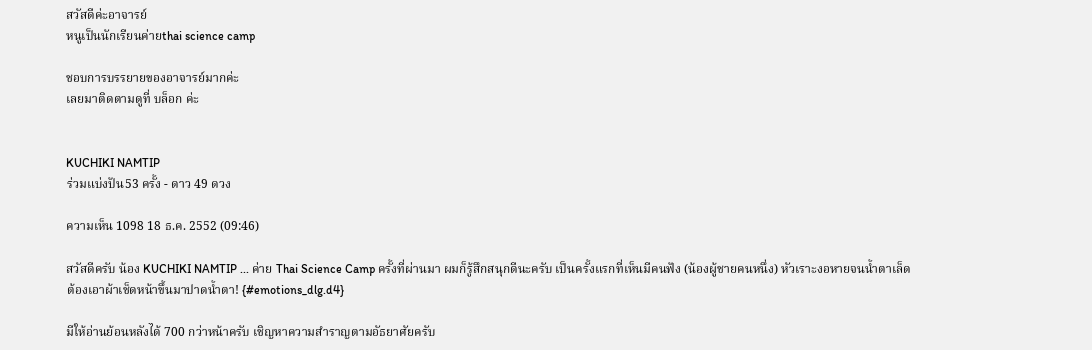สวัสดีค่ะอาจารย์
หนูเป็นนักเรียนค่ายthai science camp

ชอบการบรรยายของอาจารย์มากค่ะ
เลยมาติดตามดูที่ บล็อก ค่ะ


KUCHIKI NAMTIP
ร่วมแบ่งปัน53 ครั้ง - ดาว 49 ดวง

ความเห็น 1098 18 ธ.ค. 2552 (09:46)

สวัสดีครับ น้อง KUCHIKI NAMTIP ... ค่าย Thai Science Camp ครั้งที่ผ่านมา ผมก็รู้สึกสนุกดีนะครับ เป็นครั้งแรกที่เห็นมีคนฟัง (น้องผู้ชายคนหนึ่ง) หัวเราะงอหายจนน้ำตาเล็ด ต้องเอาผ้าเช็ดหน้าขึ้นมาปาดน้ำตา! {#emotions_dlg.d4}

มีให้อ่านย้อนหลังได้ 700 กว่าหน้าครับ เชิญหาความสำราญตามอัธยาศัยครับ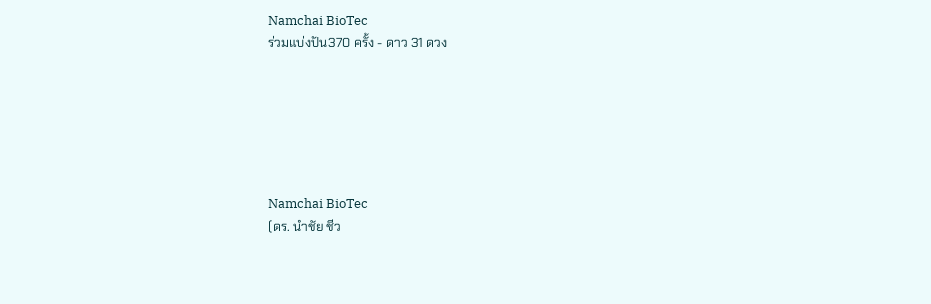Namchai BioTec
ร่วมแบ่งปัน370 ครั้ง - ดาว 31 ดวง






Namchai BioTec
(ดร. นำชัย ชีว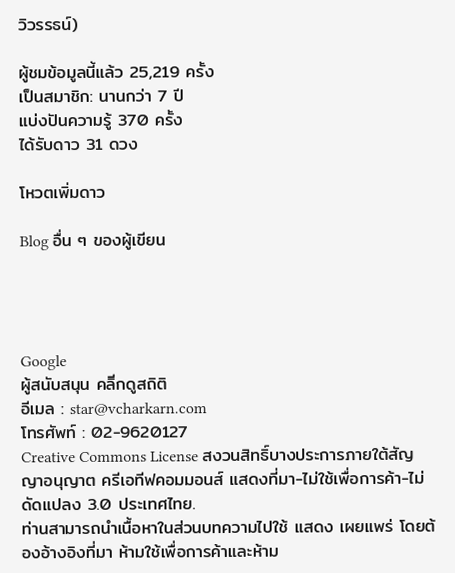วิวรรธน์)

ผู้ชมข้อมูลนี้แล้ว 25,219 ครั้ง
เป็นสมาชิก: นานกว่า 7 ปี
แบ่งปันความรู้ 370 ครั้ง
ได้รับดาว 31 ดวง

โหวตเพิ่มดาว

Blog อื่น ๆ ของผู้เขียน




Google
ผู้สนับสนุน คลิีกดูสถิติ
อีเมล : star@vcharkarn.com
โทรศัพท์ : 02-9620127
Creative Commons License สงวนสิทธิ์บางประการภายใต้สัญญาอนุญาต ครีเอทีฟคอมมอนส์ แสดงที่มา-ไม่ใช้เพื่อการค้า-ไม่ดัดแปลง 3.0 ประเทศไทย.
ท่านสามารถนำเนื้อหาในส่วนบทความไปใช้ แสดง เผยแพร่ โดยต้องอ้างอิงที่มา ห้ามใช้เพื่อการค้าและห้าม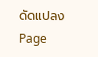ดัดแปลง
Page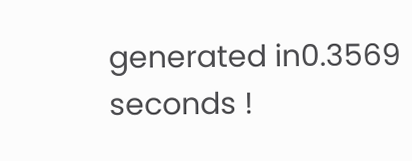generated in0.3569 seconds !